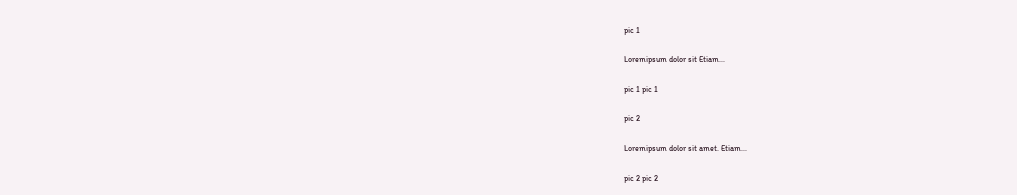pic 1

Loremipsum dolor sit Etiam...

pic 1 pic 1

pic 2

Loremipsum dolor sit amet. Etiam...

pic 2 pic 2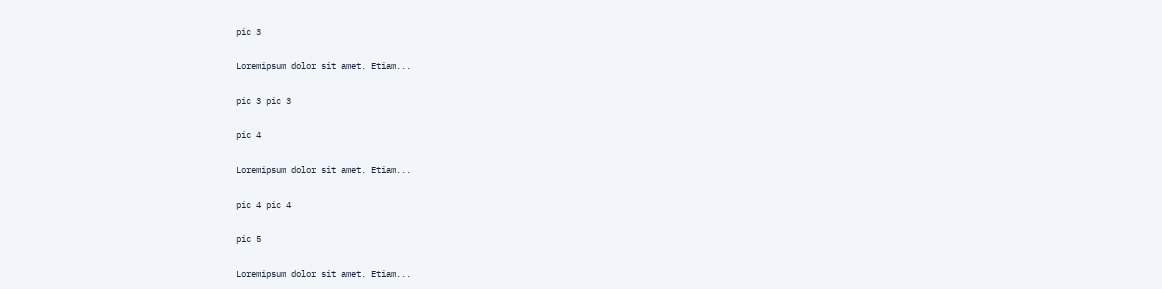pic 3

Loremipsum dolor sit amet. Etiam...

pic 3 pic 3

pic 4

Loremipsum dolor sit amet. Etiam...

pic 4 pic 4

pic 5

Loremipsum dolor sit amet. Etiam...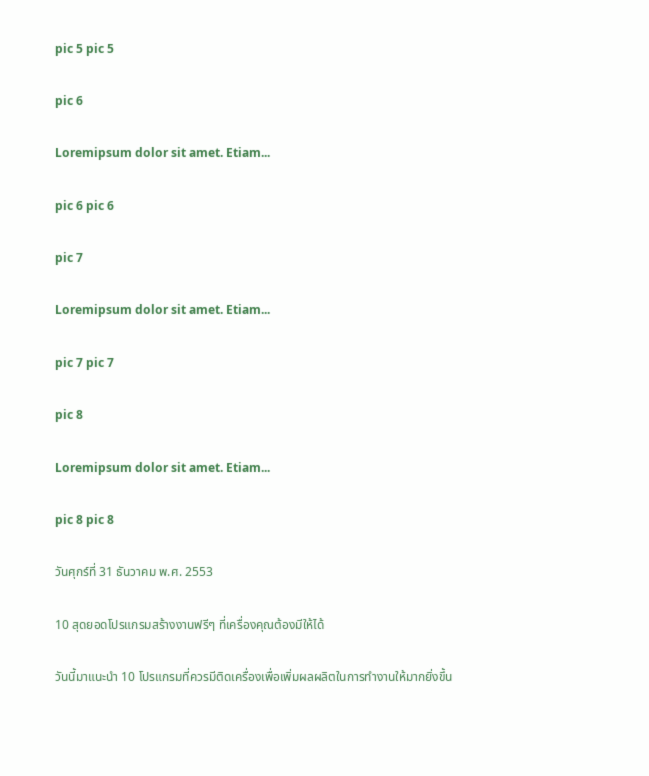pic 5 pic 5

pic 6

Loremipsum dolor sit amet. Etiam...

pic 6 pic 6

pic 7

Loremipsum dolor sit amet. Etiam...

pic 7 pic 7

pic 8

Loremipsum dolor sit amet. Etiam...

pic 8 pic 8

วันศุกร์ที่ 31 ธันวาคม พ.ศ. 2553

10 สุดยอดโปรแกรมสร้างงานฟรีๆ ที่เครื่องคุณต้องมีให้ได้

วันนี้มาแนะนำ 10 โปรแกรมที่ควรมีติดเครื่องเพื่อเพิ่มผลผลิตในการทำงานให้มากยิ่งขึ้น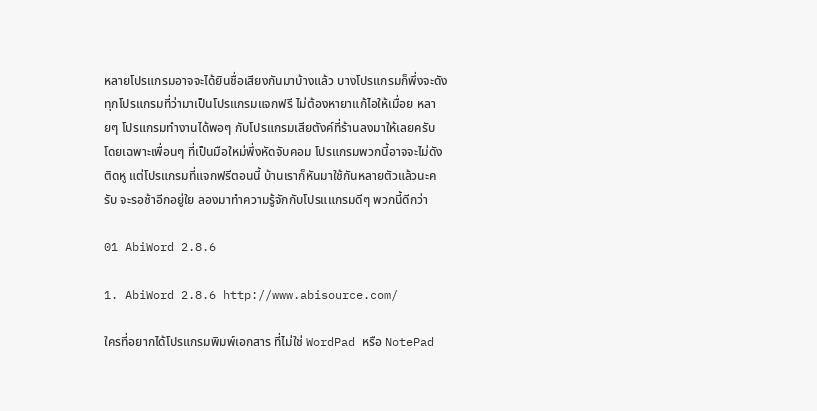หลายโปรแกรมอาจจะได้ยินชื่อเสียงกันมาบ้างแล้ว บางโปรแกรมก็พึ่งจะดัง ทุกโปรแกรมที่ว่ามาเป็นโปรแกรมแจกฟรี ไม่ต้องหายาแก้ไอให้เมื่อย หลายๆ โปรแกรมทำงานได้พอๆ กับโปรแกรมเสียตังค์ที่ร้านลงมาให้เลยครับ โดยเฉพาะเพื่อนๆ ที่เป็นมือใหม่พึ่งหัดจับคอม โปรแกรมพวกนี้อาจจะไม่ดังติดหู แต่โปรแกรมที่แจกฟรีตอนนี้ บ้านเราก็หันมาใช้กันหลายตัวแล้วนะครับ จะรอช้าอีกอยู่ใย ลองมาทำความรู้จักกับโปรแแกรมดีๆ พวกนี้ดีกว่า

01 AbiWord 2.8.6

1. AbiWord 2.8.6 http://www.abisource.com/

ใครที่อยากได้โปรแกรมพิมพ์เอกสาร ที่ไม่ใช่ WordPad หรือ NotePad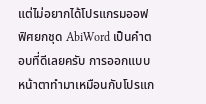แต่ไม่อยากได้โปรแกรมออฟฟิศยกชุด AbiWord เป็นคำตอบที่ดีเลยครับ การออกแบบหน้าตาทำมาเหมือนกับโปรแก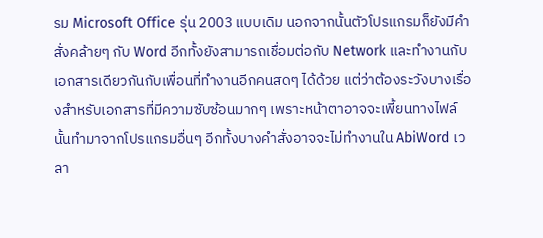รม Microsoft Office รุ่น 2003 แบบเดิม นอกจากนั้นตัวโปรแกรมก็ยังมีคำสั่งคล้ายๆ กับ Word อีกทั้งยังสามารถเชื่อมต่อกับ Network และทำงานกับเอกสารเดียวกันกับเพื่อนที่ทำงานอีกคนสดๆ ได้ด้วย แต่ว่าต้องระวังบางเรื่องสำหรับเอกสารที่มีความซับซ้อนมากๆ เพราะหน้าตาอาจจะเพี้ยนทางไฟล์นั้นทำมาจากโปรแกรมอื่นๆ อีกทั้งบางคำสั่งอาจจะไม่ทำงานใน AbiWord เวลา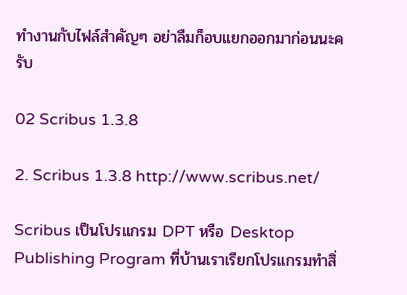ทำงานกับไฟล์สำคัญๆ อย่าลืมก็อบแยกออกมาก่อนนะครับ

02 Scribus 1.3.8

2. Scribus 1.3.8 http://www.scribus.net/

Scribus เป็นโปรแกรม DPT หรือ Desktop Publishing Program ที่บ้านเราเรียกโปรแกรมทำสิ่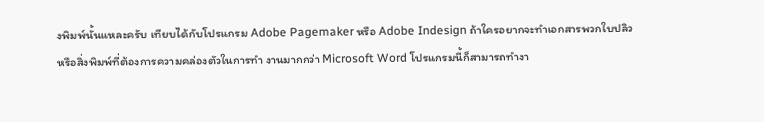งพิมพ์นั้นแหละครับ เทียบได้กับโปรแกรม Adobe Pagemaker หรือ Adobe Indesign ถ้าใครอยากจะทำเอกสารพวกใบปลิวหรือสิ่งพิมพ์ที่ต้องการความคล่องตัวในการทำ งานมากกว่า Microsoft Word โปรแกรมนี้ก็สามารถทำงา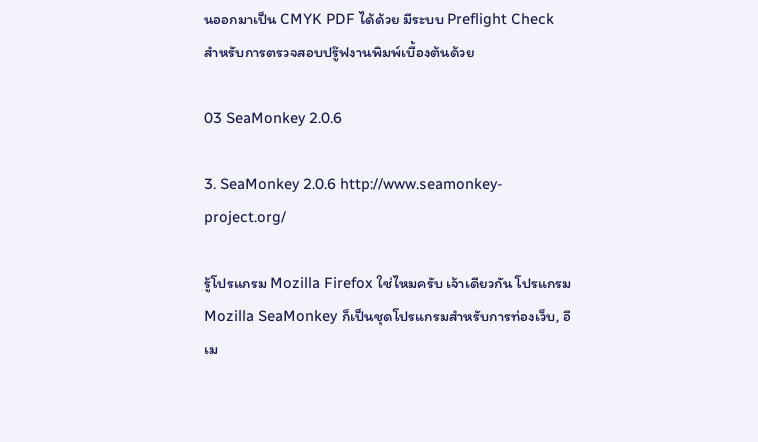นออกมาเป็น CMYK PDF ได้ด้วย มีระบบ Preflight Check สำหรับการตรวจสอบปรู๊ฟงานพิมพ์เบื้องต้นด้วย

03 SeaMonkey 2.0.6

3. SeaMonkey 2.0.6 http://www.seamonkey-project.org/

รู้โปรแกรม Mozilla Firefox ใช่ไหมครับ เจ้าเดียวกัน โปรแกรม Mozilla SeaMonkey ก็เป็นชุดโปรแกรมสำหรับการท่องเว็บ, อีเม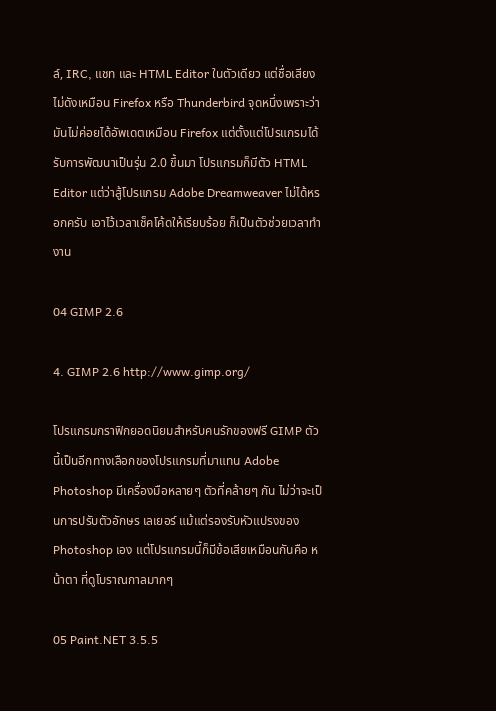ล์, IRC, แชท และ HTML Editor ในตัวเดียว แต่ชื่อเสียงไม่ดังเหมือน Firefox หรือ Thunderbird จุดหนึ่งเพราะว่ามันไม่ค่อยได้อัพเดตเหมือน Firefox แต่ตั้งแต่โปรแกรมได้รับการพัฒนาเป็นรุ่น 2.0 ขึ้นมา โปรแกรมก็มีตัว HTML Editor แต่ว่าสู้โปรแกรม Adobe Dreamweaver ไม่ได้หรอกครับ เอาไว้เวลาเช็คโค้ดให้เรียบร้อย ก็เป็นตัวช่วยเวลาทำงาน

04 GIMP 2.6

4. GIMP 2.6 http://www.gimp.org/

โปรแกรมกราฟิกยอดนิยมสำหรับคนรักของฟรี GIMP ตัวนี้เป็นอีกทางเลือกของโปรแกรมที่มาแทน Adobe Photoshop มีเครื่องมือหลายๆ ตัวที่คล้ายๆ กัน ไม่ว่าจะเป็นการปรับตัวอักษร เลเยอร์ แม้แต่รองรับหัวแปรงของ Photoshop เอง แต่โปรแกรมนี้ก็มีข้อเสียเหมือนกันคือ หน้าตา ที่ดูโบราณกาลมากๆ

05 Paint.NET 3.5.5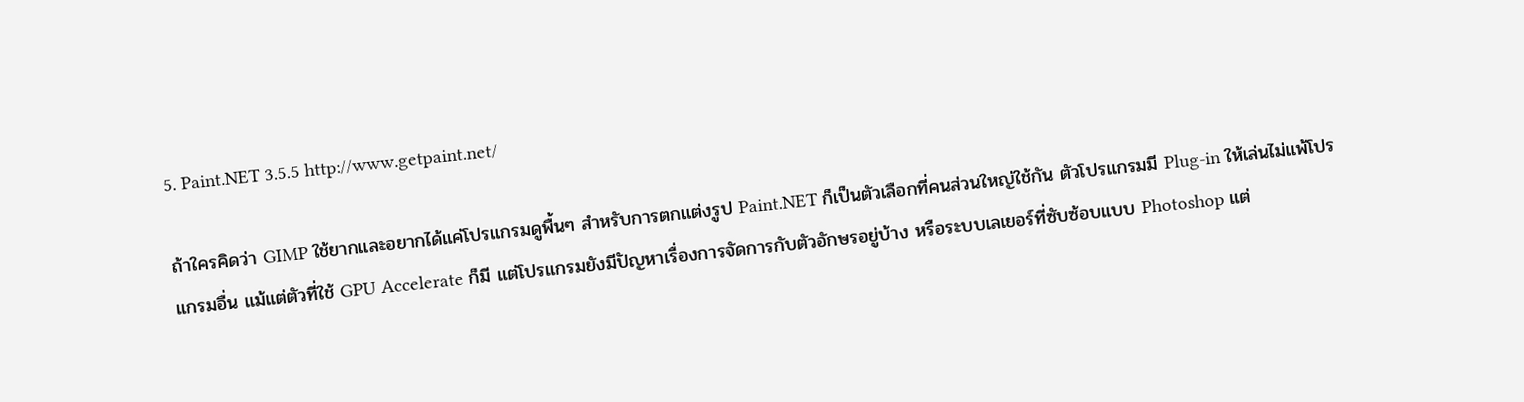5. Paint.NET 3.5.5 http://www.getpaint.net/

ถ้าใครคิดว่า GIMP ใช้ยากและอยากได้แค่โปรแกรมดูพื้นๆ สำหรับการตกแต่งรูป Paint.NET ก็เป็นตัวเลือกที่คนส่วนใหญ่ใช้กัน ตัวโปรแกรมมี Plug-in ให้เล่นไม่แพ้โปรแกรมอื่น แม้แต่ตัวที่ใช้ GPU Accelerate ก็มี แต่โปรแกรมยังมีปัญหาเรื่องการจัดการกับตัวอักษรอยู่บ้าง หรือระบบเลเยอร์ที่ซับซ้อบแบบ Photoshop แต่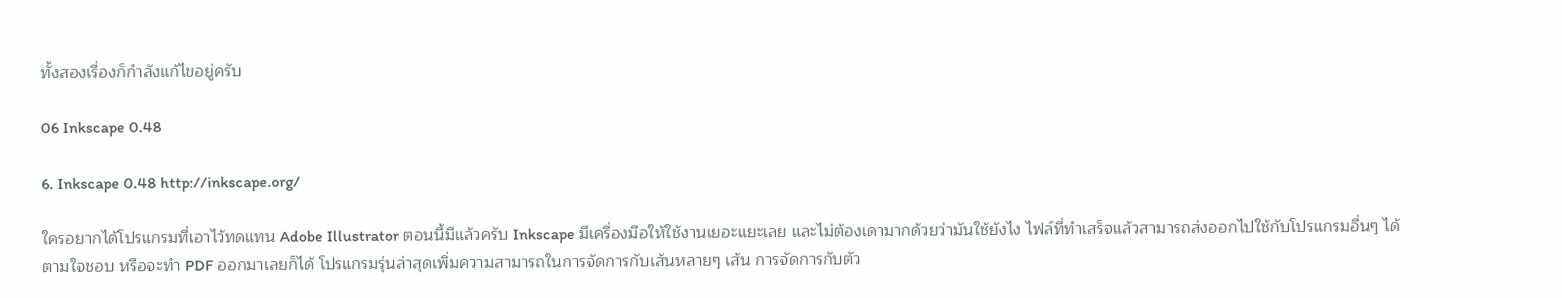ทั้งสองเรื่องก็กำลังแก้ไขอยู่ครับ

06 Inkscape 0.48

6. Inkscape 0.48 http://inkscape.org/

ใครอยากได้โปรแกรมที่เอาไว้ทดแทน Adobe Illustrator ตอนนี้มีแล้วครับ Inkscape มีเครื่องมือให้ใช้งานเยอะแยะเลย และไม่ต้องเดามากด้วยว่ามันใช้ยังไง ไฟล์ที่ทำเสร็จแล้วสามารถส่งออกไปใช้กับโปรแกรมอื่นๆ ได้ตามใจชอบ หรือจะทำ PDF ออกมาเลยก็ได้ โปรแกรมรุ่นล่าสุดเพิ่มความสามารถในการจัดการกับเส้นหลายๆ เส้น การจัดการกับตัว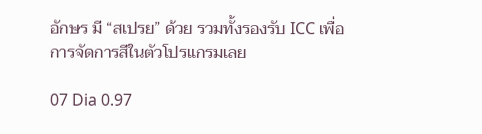อักษร มี “สเปรย” ด้วย รวมทั้งรองรับ ICC เพื่อการจัดการสีในตัวโปรแกรมเลย

07 Dia 0.97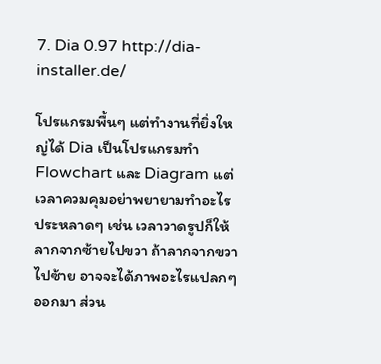7. Dia 0.97 http://dia-installer.de/

โปรแกรมพื้นๆ แต่ทำงานที่ยิ่งใหญ่ได้ Dia เป็นโปรแกรมทำ Flowchart และ Diagram แต่เวลาควมคุมอย่าพยายามทำอะไรประหลาดๆ เช่น เวลาวาดรูปก็ให้ลากจากซ้ายไปขวา ถ้าลากจากขวาไปซ้าย อาจจะได้ภาพอะไรแปลกๆ ออกมา ส่วน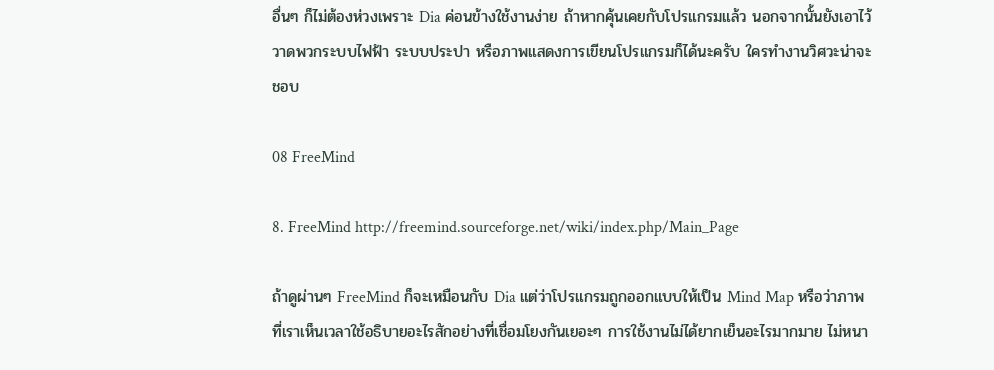อื่นๆ ก็ไม่ต้องห่วงเพราะ Dia ค่อนข้างใช้งานง่าย ถ้าหากคุ้นเคยกับโปรแกรมแล้ว นอกจากนั้นยังเอาไว้วาดพวกระบบไฟฟ้า ระบบประปา หรือภาพแสดงการเขียนโปรแกรมก็ได้นะครับ ใครทำงานวิศวะน่าจะชอบ

08 FreeMind

8. FreeMind http://freemind.sourceforge.net/wiki/index.php/Main_Page

ถ้าดูผ่านๆ FreeMind ก็จะเหมือนกับ Dia แต่ว่าโปรแกรมถูกออกแบบให้เป็น Mind Map หรือว่าภาพที่เราเห็นเวลาใช้อธิบายอะไรสักอย่างที่เชื่อมโยงกันเยอะๆ การใช้งานไม่ได้ยากเย็นอะไรมากมาย ไม่หนา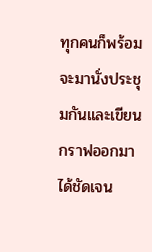ทุกคนก็พร้อมจะมานั่งประชุมกันและเขียนกราฟออกมาได้ชัดเจน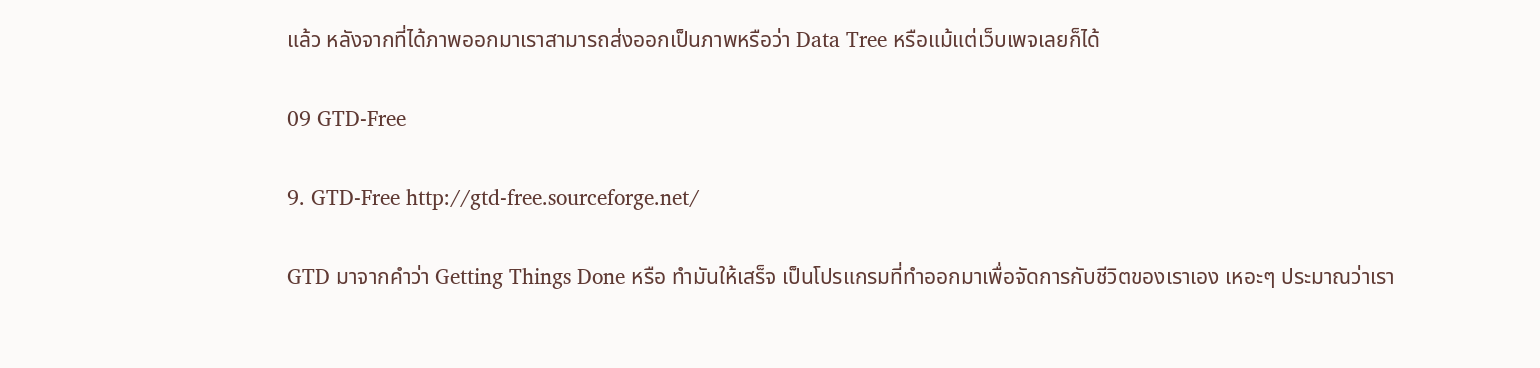แล้ว หลังจากที่ได้ภาพออกมาเราสามารถส่งออกเป็นภาพหรือว่า Data Tree หรือแม้แต่เว็บเพจเลยก็ได้

09 GTD-Free

9. GTD-Free http://gtd-free.sourceforge.net/

GTD มาจากคำว่า Getting Things Done หรือ ทำมันให้เสร็จ เป็นโปรแกรมที่ทำออกมาเพื่อจัดการกับชีวิตของเราเอง เหอะๆ ประมาณว่าเรา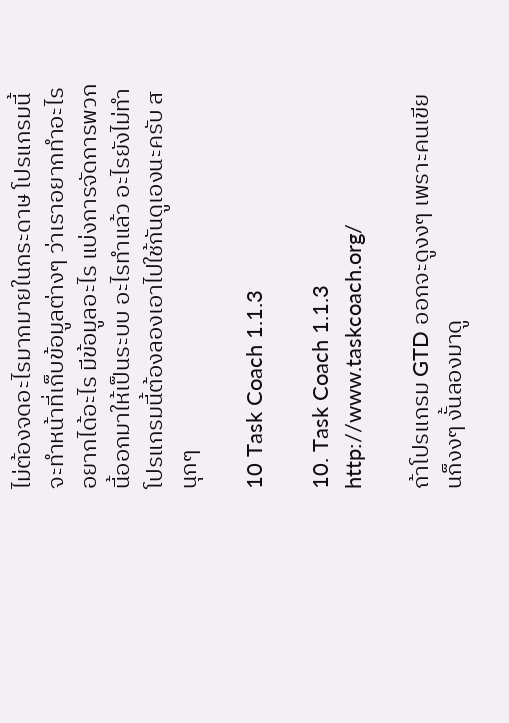ไม่ต้องจดอะไรมากมายในกระดาษ โปรแกรมนี้จะทำหน้าที่เก็บข้อมูลต่างๆ ว่าเราอยากทำอะไร อยากได้อะไร มีข้อมูลอะไร แบ่งการจัดการพวกนี้ออกมาให้เป็นระบบ อะไรทำแล้ว อะไรยังไม่ทำ โปรแกรมนี้ต้องลองเอาไปใช้กันดูเองนะครับ สนุกๆ

10 Task Coach 1.1.3

10. Task Coach 1.1.3 http://www.taskcoach.org/

ถ้าโปรแกรม GTD ออกจะดูงงๆ เพราะคนเขียนก็งงๆ งั้นลองมาดู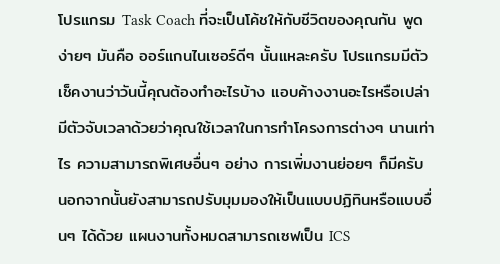โปรแกรม Task Coach ที่จะเป็นโค้ชให้กับชีวิตของคุณกัน พูดง่ายๆ มันคือ ออร์แกนไนเซอร์ดีๆ นั้นแหละครับ โปรแกรมมีตัวเช็คงานว่าวันนี้คุณต้องทำอะไรบ้าง แอบค้างงานอะไรหรือเปล่า มีตัวจับเวลาด้วยว่าคุณใช้เวลาในการทำโครงการต่างๆ นานเท่าไร ความสามารถพิเศษอื่นๆ อย่าง การเพิ่มงานย่อยๆ ก็มีครับ นอกจากนั้นยังสามารถปรับมุมมองให้เป็นแบบปฏิทินหรือแบบอื่นๆ ได้ด้วย แผนงานทั้งหมดสามารถเซฟเป็น ICS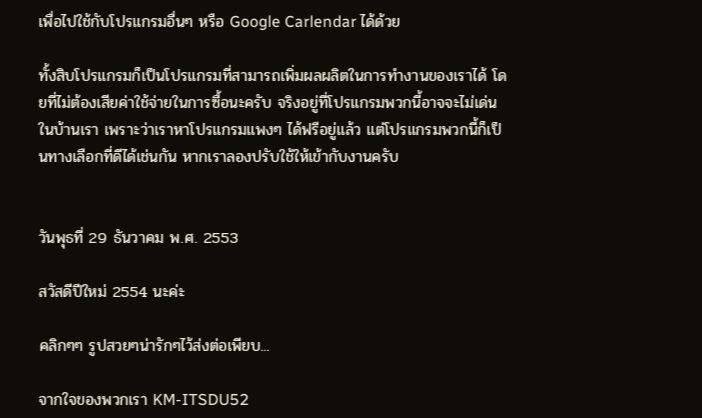เพื่อไปใช้กับโปรแกรมอื่นๆ หรือ Google Carlendar ได้ด้วย

ทั้งสิบโปรแกรมก็เป็นโปรแกรมที่สามารถเพิ่มผลผลิตในการทำงานของเราได้ โดยที่ไม่ต้องเสียค่าใช้จ่ายในการซื้อนะครับ จริงอยู่ที่โปรแกรมพวกนี้อาจจะไม่เด่นในบ้านเรา เพราะว่าเราหาโปรแกรมแพงๆ ได้ฟรีอยู่แล้ว แต่โปรแกรมพวกนี้ก็เป็นทางเลือกที่ดีได้เช่นกัน หากเราลองปรับใช้ให้เข้ากับงานครับ


วันพุธที่ 29 ธันวาคม พ.ศ. 2553

สวัสดีปีใหม่ 2554 นะค่ะ

คลิกๆๆ รูปสวยๆน่ารักๆไว้ส่งต่อเพียบ...

จากใจของพวกเรา KM-ITSDU52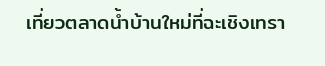เที่ยวตลาดน้ำบ้านใหม่ที่ฉะเชิงเทรา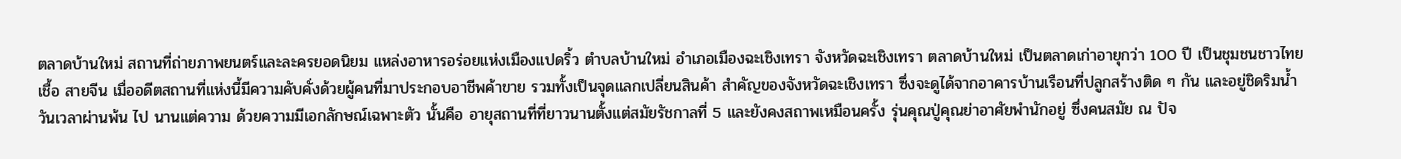ตลาดบ้านใหม่ สถานที่ถ่ายภาพยนตร์และละครยอดนิยม แหล่งอาหารอร่อยแห่งเมืองแปดริ้ว ตำบลบ้านใหม่ อำเภอเมืองฉะเชิงเทรา จังหวัดฉะเชิงเทรา ตลาดบ้านใหม่ เป็นตลาดเก่าอายุกว่า 100 ปี เป็นชุมชนชาวไทยเชื้อ สายจีน เมื่ออดีตสถานที่แห่งนี้มีความคับคั่งด้วยผู้คนที่มาประกอบอาชีพค้าขาย รวมทั้งเป็นจุดแลกเปลี่ยนสินค้า สำคัญของจังหวัดฉะเชิงเทรา ซึ่งจะดูได้จากอาคารบ้านเรือนที่ปลูกสร้างติด ๆ กัน และอยู่ชิดริมน้ำ วันเวลาผ่านพ้น ไป นานแต่ความ ด้วยความมีเอกลักษณ์เฉพาะตัว นั้นคือ อายุสถานที่ที่ยาวนานตั้งแต่สมัยรัชกาลที่ 5 และยังคงสถาพเหมือนครั้ง รุ่นคุณปู่คุณย่าอาศัยพำนักอยู่ ซึ่งคนสมัย ณ ปัจ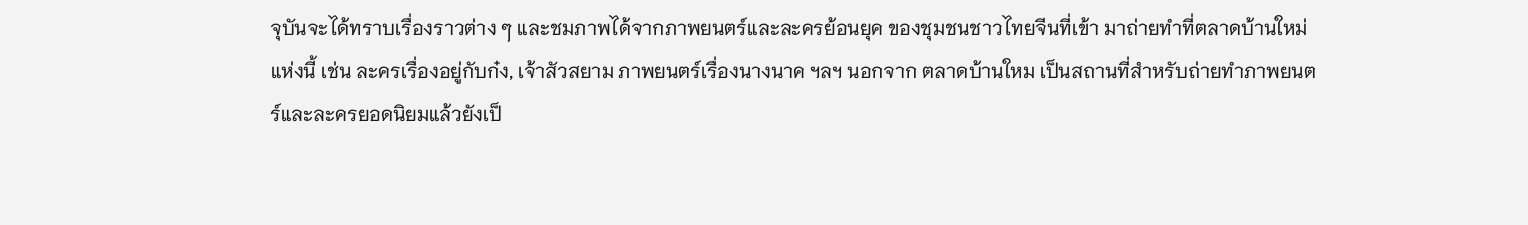จุบันจะได้ทราบเรื่องราวต่าง ๆ และชมภาพได้จากภาพยนตร์และละครย้อนยุค ของชุมชนชาวไทยจีนที่เข้า มาถ่ายทำที่ตลาดบ้านใหม่แห่งนี้ เช่น ละครเรื่องอยู่กับก๋ง, เจ้าสัวสยาม ภาพยนตร์เรื่องนางนาค ฯลฯ นอกจาก ตลาดบ้านใหม เป็นสถานที่สำหรับถ่ายทำภาพยนตร์และละครยอดนิยมแล้วยังเป็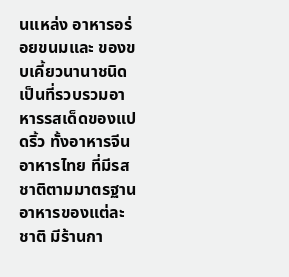นแหล่ง อาหารอร่อยขนมและ ของขบเคี้ยวนานาชนิดเป็นที่รวบรวมอาหารรสเด็ดของแปดริ้ว ทั้งอาหารจีน อาหารไทย ที่มีรสชาติตามมาตรฐาน อาหารของแต่ละชาติ มีร้านกา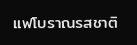แฟโบราณรสชาติ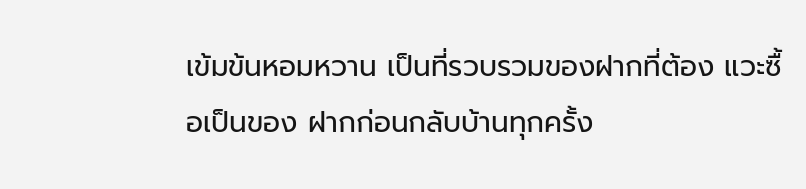เข้มข้นหอมหวาน เป็นที่รวบรวมของฝากที่ต้อง แวะซื้อเป็นของ ฝากก่อนกลับบ้านทุกครั้ง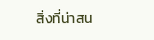สิ่งที่น่าสน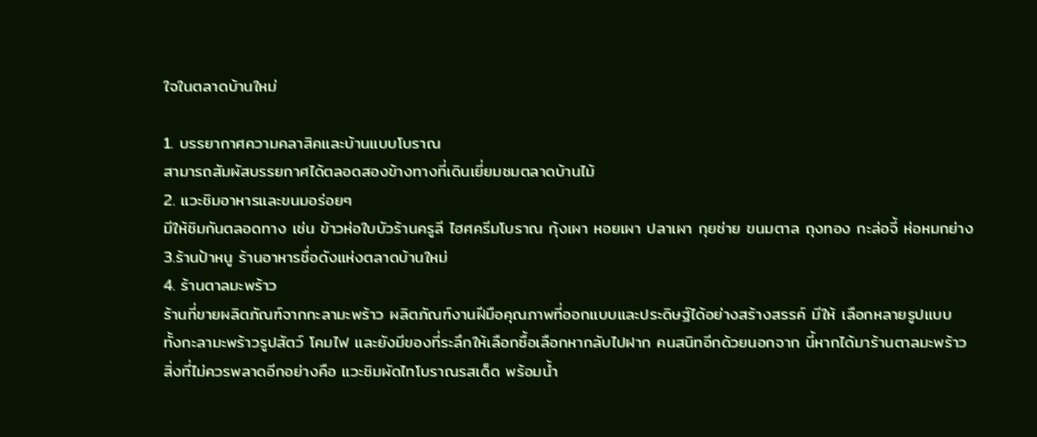ใจในตลาดบ้านใหม่

1. บรรยากาศความคลาสิคและบ้านแบบโบราณ
สามารถสัมผัสบรรยกาศได้ตลอดสองข้างทางที่เดินเยี่ยมชมตลาดบ้านไม้
2. แวะชิมอาหารและขนมอร่อยๆ
มีให้ชิมกันตลอดทาง เช่น ข้าวห่อใบบัวร้านครูลี ไฮศครีมโบราณ กุ้งเผา หอยเผา ปลาเผา กุยช่าย ขนมตาล ถุงทอง กะล่อจี้ ห่อหมกย่าง
3.ร้านป้าหนู ร้านอาหารชื่อดังแห่งตลาดบ้านใหม่
4. ร้านตาลมะพร้าว
ร้านที่ขายผลิตภัณฑ์จากกะลามะพร้าว ผลิตภัณฑ์งานฝีมือคุณภาพที่ออกแบบและประดิษฐ์ได้อย่างสร้างสรรค์ มีให้ เลือกหลายรูปแบบ ทั้งกะลามะพร้าวรูปสัตว์ โคมไฟ และยังมีของที่ระลึกให้เลือกซื้อเลือกหากลับไปฝาก คนสนิทอีกด้วยนอกจาก นี้หากได้มาร้านตาลมะพร้าวสิ่งที่ไม่ควรพลาดอีกอย่างคือ แวะชิมผัดไทโบราณรสเด็ด พร้อมน้ำ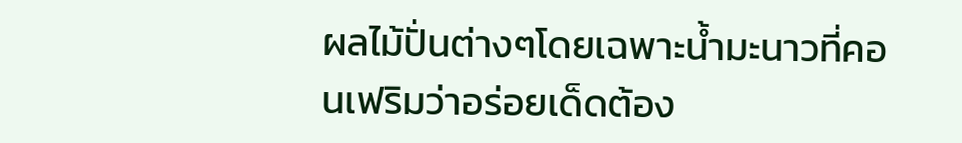ผลไม้ปั่นต่างๆโดยเฉพาะน้ำมะนาวที่คอนเฟริมว่าอร่อยเด็ดต้อง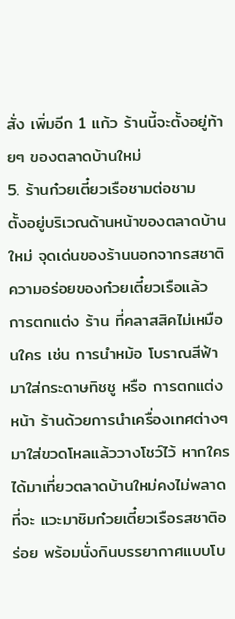สั่ง เพิ่มอีก 1 แก้ว ร้านนี้จะตั้งอยู่ท้ายๆ ของตลาดบ้านใหม่
5. ร้านก๋วยเตี๋ยวเรือชามต่อชาม
ตั้งอยู่บริเวณด้านหน้าของตลาดบ้านใหม่ จุดเด่นของร้านนอกจากรสชาติความอร่อยของก๋วยเตี๋ยวเรือแล้ว การตกแต่ง ร้าน ที่คลาสสิคไม่เหมือนใคร เช่น การนำหม้อ โบราณสีฟ้ามาใส่กระดาษทิชชู หรือ การตกแต่งหน้า ร้านด้วยการนำเครื่องเทศต่างๆ มาใส่ขวดโหลแล้ววางโชว์ไว้ หากใครได้มาเที่ยวตลาดบ้านใหม่คงไม่พลาดที่จะ แวะมาชิมก๋วยเตี๋ยวเรือรสชาติอร่อย พร้อมนั่งกินบรรยากาศแบบโบ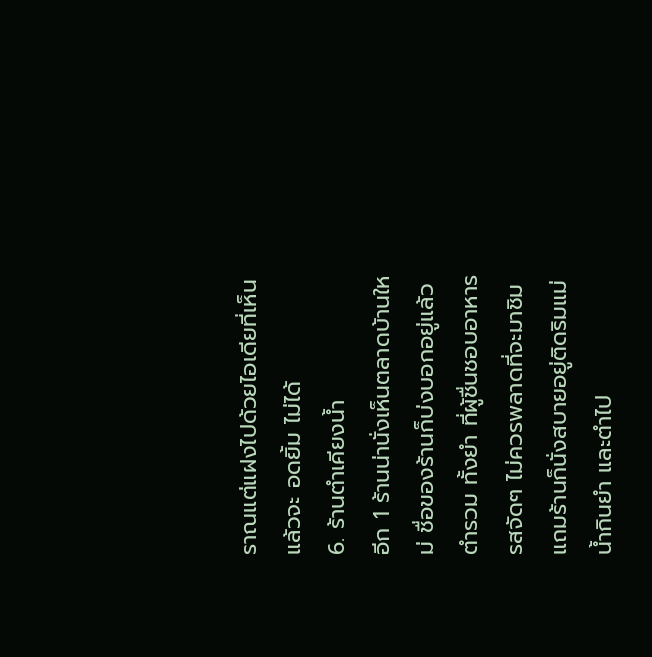ราณแต่แฝงไปด้วยไอเดียที่เห็นแล้วจะ อดยิ้ม ไม่ได้
6. ร้านตำเคียงน้ำ
อีก 1 ร้านน่านั่งเห็นตลาดบ้านใหม่ ชื่อของร้านก็บ่งบอกอยู่แล้ว ตำรวม ทั้งยำ ที่ผู้ชื่นชอบอาหารรสจัดๆ ไม่ควรพลาดที่จะมาชิม แถมร้านก็นั่งสบายอยู่ติดริมแม่น้ำกินยำ และตำไป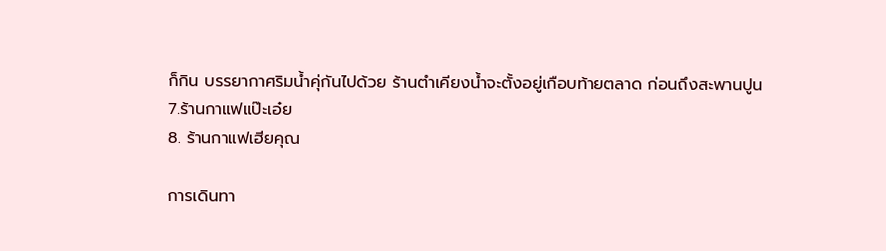ก็กิน บรรยากาศริมน้ำคุ่กันไปด้วย ร้านตำเคียงน้ำจะตั้งอยู่เกือบท้ายตลาด ก่อนถึงสะพานปูน
7.ร้านกาแฟแป๊ะเอ๋ย
8. ร้านกาแฟเฮียคุณ

การเดินทา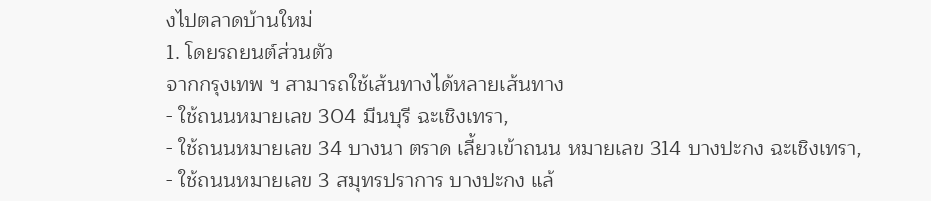งไปตลาดบ้านใหม่
1. โดยรถยนต์ส่วนตัว
จากกรุงเทพ ฯ สามารถใช้เส้นทางได้หลายเส้นทาง
- ใช้ถนนหมายเลข 304 มีนบุรี ฉะเชิงเทรา,
- ใช้ถนนหมายเลข 34 บางนา ตราด เลี้ยวเข้าถนน หมายเลข 314 บางปะกง ฉะเชิงเทรา,
- ใช้ถนนหมายเลข 3 สมุทรปราการ บางปะกง แล้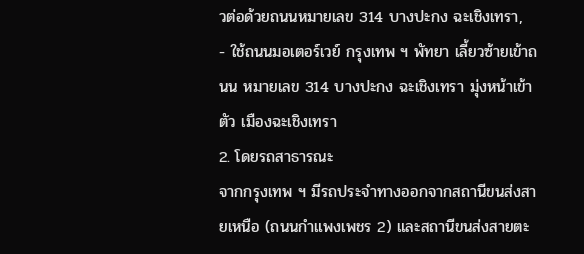วต่อด้วยถนนหมายเลข 314 บางปะกง ฉะเชิงเทรา,
- ใช้ถนนมอเตอร์เวย์ กรุงเทพ ฯ พัทยา เลี้ยวซ้ายเข้าถนน หมายเลข 314 บางปะกง ฉะเชิงเทรา มุ่งหน้าเข้าตัว เมืองฉะเชิงเทรา
2. โดยรถสาธารณะ
จากกรุงเทพ ฯ มีรถประจำทางออกจากสถานีขนส่งสายเหนือ (ถนนกำแพงเพชร 2) และสถานีขนส่งสายตะ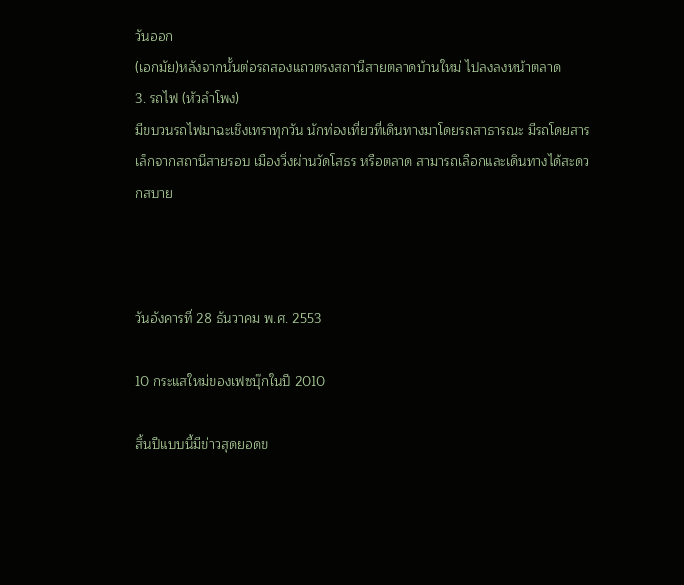วันออก
(เอกมัย)หลังจากนั้นต่อรถสองแถวตรงสถานีสายตลาดบ้านใหม่ ไปลงลงหน้าตลาด
3. รถไฟ (หัวลำโพง)
มีขบวนรถไฟมาฉะเชิงเทราทุกวัน นักท่องเที่ยวที่เดินทางมาโดยรถสาธารณะ มีรถโดยสารเล็กจากสถานีสายรอบ เมืองวิ่งผ่านวัดโสธร หรือตลาด สามารถเลือกและเดินทางได้สะดวกสบาย



วันอังคารที่ 28 ธันวาคม พ.ศ. 2553

10 กระแสใหม่ของเฟซบุ๊กในปี 2010

สิ้นปีแบบนี้มีข่าวสุดยอดข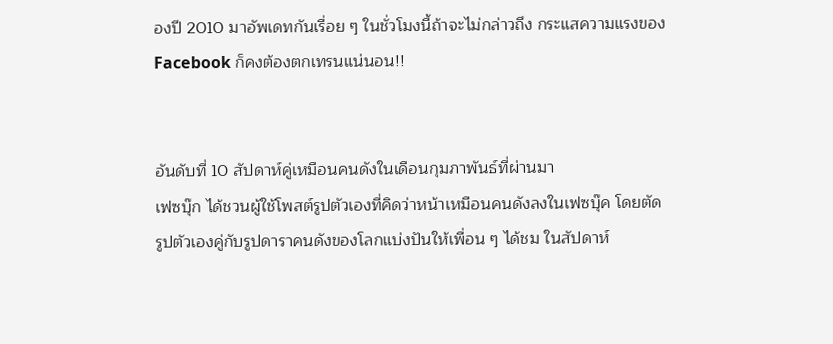องปี 2010 มาอัพเดทกันเรื่อย ๆ ในชั่วโมงนี้ถ้าจะไม่กล่าวถึง กระแสความแรงของ Facebook ก็คงต้องตกเทรนแน่นอน!!


อันดับที่ 10 สัปดาห์คู่เหมือนคนดังในเดือนกุมภาพันธ์ที่ผ่านมา
เฟซบุ๊ก ได้ชวนผู้ใช้โพสต์รูปตัวเองที่คิดว่าหน้าเหมือนคนดังลงในเฟซบุ๊ค โดยตัดรูปตัวเองคู่กับรูปดาราคนดังของโลกแบ่งปันให้เพื่อน ๆ ได้ชม ในสัปดาห์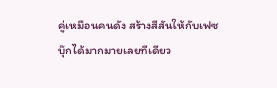คู่เหมือนคนดัง สร้างสีสันให้กับเฟซบุ๊กได้มากมายเลยทีเดียว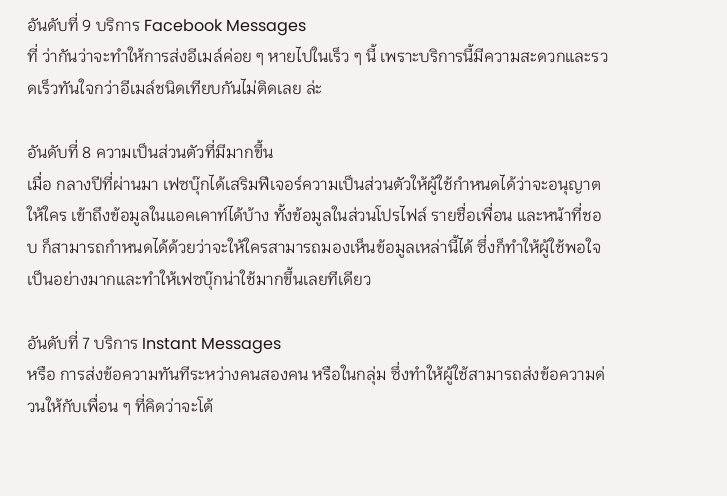อันดับที่ 9 บริการ Facebook Messages
ที่ ว่ากันว่าจะทำให้การส่งอีเมล์ค่อย ๆ หายไปในเร็ว ๆ นี้ เพราะบริการนี้มีความสะดวกและรวดเร็วทันใจกว่าอีเมล์ชนิดเทียบกันไม่ติดเลย ล่ะ

อันดับที่ 8 ความเป็นส่วนตัวที่มีมากขึ้น
เมื่อ กลางปีที่ผ่านมา เฟซบุ๊กได้เสริมฟีเจอร์ความเป็นส่วนตัวให้ผู้ใช้กำหนดได้ว่าจะอนุญาตให้ใคร เข้าถึงข้อมูลในแอคเคาท์ได้บ้าง ทั้งข้อมูลในส่วนโปรไฟล์ รายชื่อเพื่อน และหน้าที่ชอบ ก็สามารถกำหนดได้ด้วยว่าจะให้ใครสามารถมองเห็นข้อมูลเหล่านี้ได้ ซึ่งก็ทำให้ผู้ใช้พอใจเป็นอย่างมากและทำให้เฟซบุ๊กน่าใช้มากขึ้นเลยทีเดียว

อันดับที่ 7 บริการ Instant Messages
หรือ การส่งข้อความทันทีระหว่างคนสองคน หรือในกลุ่ม ซึ่งทำให้ผู้ใช้สามารถส่งข้อความด่วนให้กับเพื่อน ๆ ที่คิดว่าจะโต้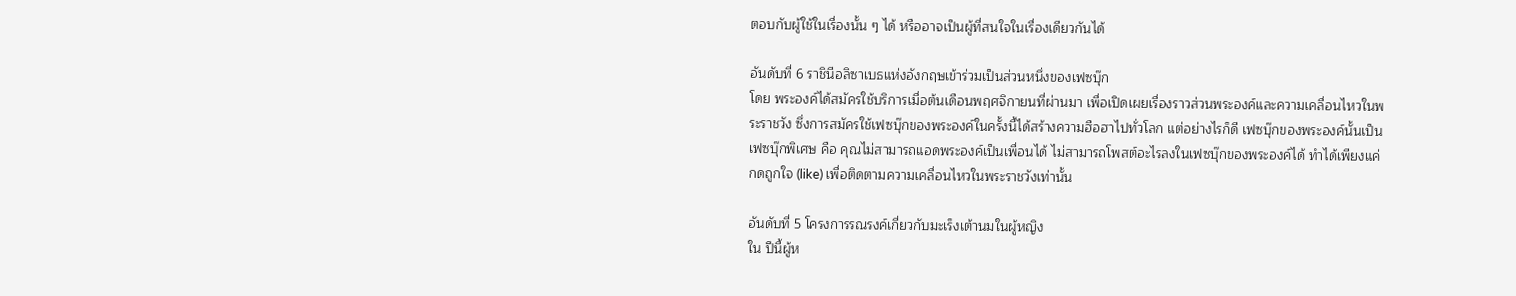ตอบกับผู้ใช้ในเรื่องนั้น ๆ ได้ หรืออาจเป็นผู้ที่สนใจในเรื่องเดียวกันได้

อันดับที่ 6 ราชินีอลิซาเบธแห่งอังกฤษเข้าร่วมเป็นส่วนหนึ่งของเฟซบุ๊ก
โดย พระองค์ได้สมัครใช้บริการเมื่อต้นเดือนพฤศจิกายนที่ผ่านมา เพื่อเปิดเผยเรื่องราวส่วนพระองค์และความเคลื่อนไหวในพระราชวัง ซึ่งการสมัครใช้เฟซบุ๊กของพระองค์ในครั้งนี้ได้สร้างความฮือฮาไปทั่วโลก แต่อย่างไรก็ดี เฟซบุ๊กของพระองค์นั้นเป็นเฟซบุ๊กพิเศษ คือ คุณไม่สามารถแอดพระองค์เป็นเพื่อนได้ ไม่สามารถโพสต์อะไรลงในเฟซบุ๊กของพระองค์ได้ ทำได้เพียงแค่กดถูกใจ (like) เพื่อติดตามความเคลื่อนไหวในพระราชวังเท่านั้น

อันดับที่ 5 โครงการรณรงค์เกี่ยวกับมะเร็งเต้านมในผู้หญิง
ใน ปีนี้ผู้ห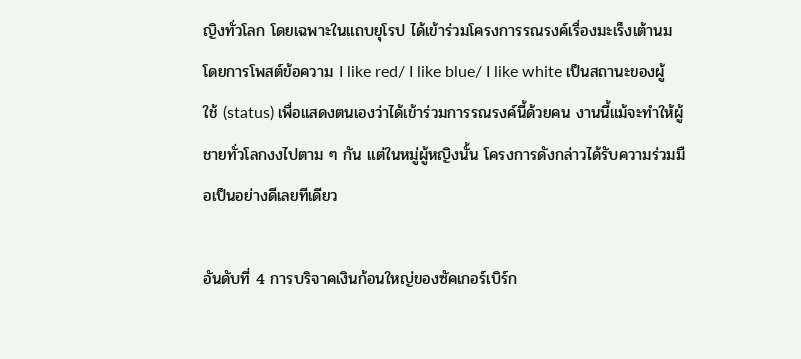ญิงทั่วโลก โดยเฉพาะในแถบยุโรป ได้เข้าร่วมโครงการรณรงค์เรื่องมะเร็งเต้านม โดยการโพสต์ข้อความ I like red/ I like blue/ I like white เป็นสถานะของผู้ใช้ (status) เพื่อแสดงตนเองว่าได้เข้าร่วมการรณรงค์นี้ด้วยคน งานนี้แม้จะทำให้ผู้ชายทั่วโลกงงไปตาม ๆ กัน แต่ในหมู่ผู้หญิงนั้น โครงการดังกล่าวได้รับความร่วมมือเป็นอย่างดีเลยทีเดียว

อันดับที่ 4 การบริจาคเงินก้อนใหญ่ของซัคเกอร์เบิร์ก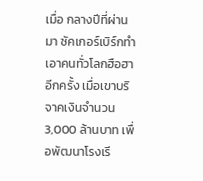เมื่อ กลางปีที่ผ่านมา ซัคเกอร์เบิร์กทำเอาคนทั่วโลกฮือฮาอีกครั้ง เมื่อเขาบริจาคเงินจำนวน 3,000 ล้านบาท เพื่อพัฒนาโรงเรี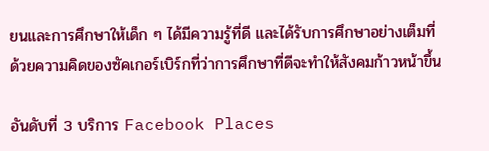ยนและการศึกษาให้เด็ก ๆ ได้มีความรู้ที่ดี และได้รับการศึกษาอย่างเต็มที่ ด้วยความคิดของซัคเกอร์เบิร์กที่ว่าการศึกษาที่ดีจะทำให้สังคมก้าวหน้าขึ้น

อันดับที่ 3 บริการ Facebook Places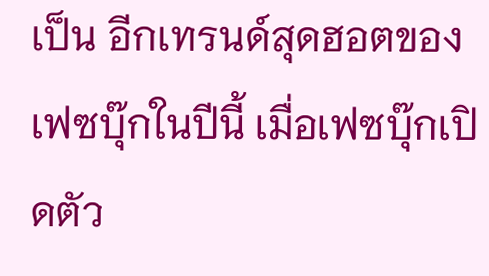เป็น อีกเทรนด์สุดฮอตของเฟซบุ๊กในปีนี้ เมื่อเฟซบุ๊กเปิดตัว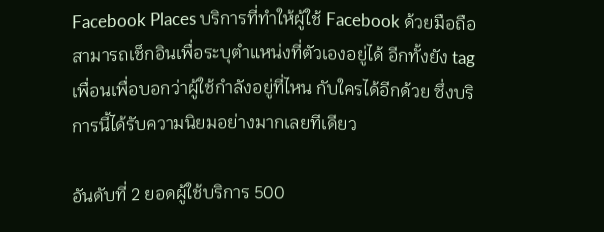Facebook Places บริการที่ทำให้ผู้ใช้ Facebook ด้วยมือถือสามารถเช็กอินเพื่อระบุตำแหน่งที่ตัวเองอยู่ได้ อีกทั้งยัง tag เพื่อนเพื่อบอกว่าผู้ใช้กำลังอยู่ที่ไหน กับใครได้อีกด้วย ซึ่งบริการนี้ได้รับความนิยมอย่างมากเลยทีเดียว

อันดับที่ 2 ยอดผู้ใช้บริการ 500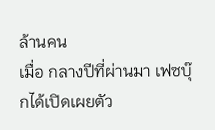ล้านคน
เมื่อ กลางปีที่ผ่านมา เฟซบุ๊กได้เปิดเผยตัว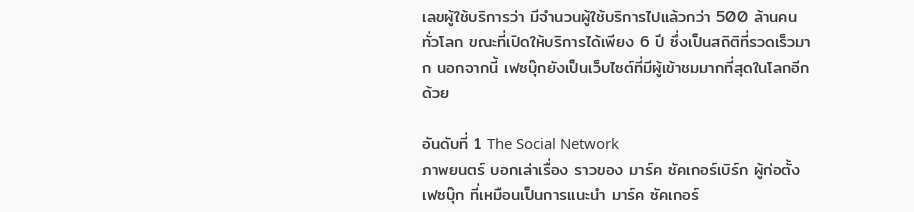เลขผู้ใช้บริการว่า มีจำนวนผู้ใช้บริการไปแล้วกว่า 500 ล้านคนทั่วโลก ขณะที่เปิดให้บริการได้เพียง 6 ปี ซึ่งเป็นสถิติที่รวดเร็วมาก นอกจากนี้ เฟซบุ๊กยังเป็นเว็บไซต์ที่มีผู้เข้าชมมากที่สุดในโลกอีกด้วย

อันดับที่ 1 The Social Network
ภาพยนตร์ บอกเล่าเรื่อง ราวของ มาร์ค ซัคเกอร์เบิร์ก ผู้ก่อตั้งเฟซบุ๊ก ที่เหมือนเป็นการแนะนำ มาร์ค ซัคเกอร์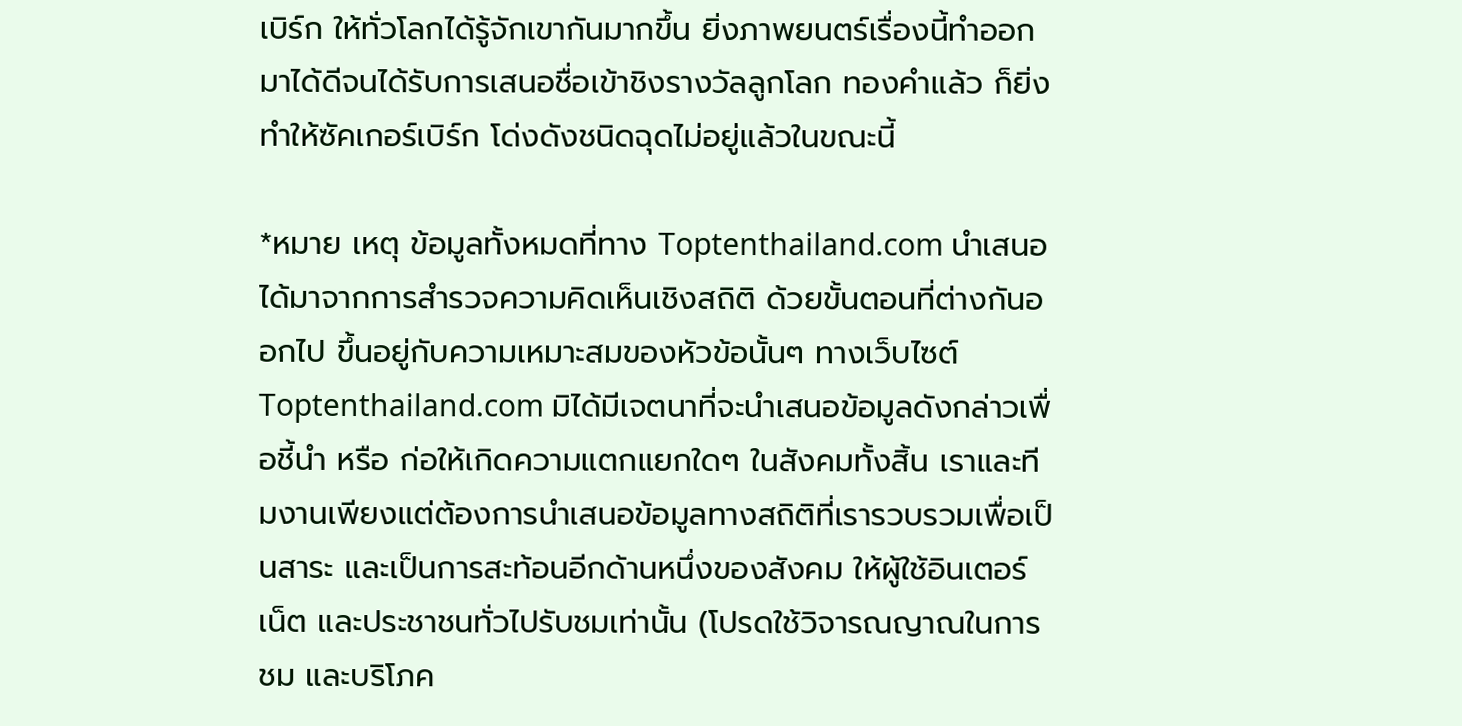เบิร์ก ให้ทั่วโลกได้รู้จักเขากันมากขึ้น ยิ่งภาพยนตร์เรื่องนี้ทำออกมาได้ดีจนได้รับการเสนอชื่อเข้าชิงรางวัลลูกโลก ทองคำแล้ว ก็ยิ่งทำให้ซัคเกอร์เบิร์ก โด่งดังชนิดฉุดไม่อยู่แล้วในขณะนี้

*หมาย เหตุ ข้อมูลทั้งหมดที่ทาง Toptenthailand.com นำเสนอได้มาจากการสำรวจความคิดเห็นเชิงสถิติ ด้วยขั้นตอนที่ต่างกันออกไป ขึ้นอยู่กับความเหมาะสมของหัวข้อนั้นๆ ทางเว็บไซต์ Toptenthailand.com มิได้มีเจตนาที่จะนำเสนอข้อมูลดังกล่าวเพื่อชี้นำ หรือ ก่อให้เกิดความแตกแยกใดๆ ในสังคมทั้งสิ้น เราและทีมงานเพียงแต่ต้องการนำเสนอข้อมูลทางสถิติที่เรารวบรวมเพื่อเป็นสาระ และเป็นการสะท้อนอีกด้านหนึ่งของสังคม ให้ผู้ใช้อินเตอร์เน็ต และประชาชนทั่วไปรับชมเท่านั้น (โปรดใช้วิจารณญาณในการชม และบริโภค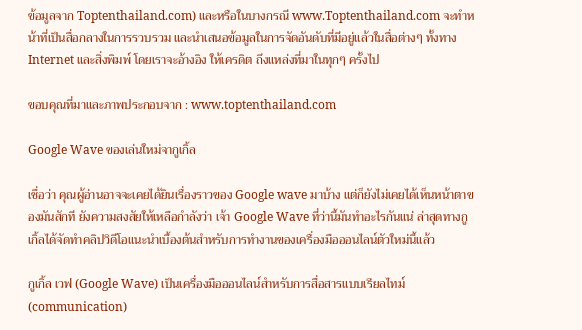ข้อมูลจาก Toptenthailand.com) และหรือในบางกรณี www.Toptenthailand.com จะทำหน้าที่เป็นสื่อกลางในการรวบรวม และนำเสนอข้อมูลในการจัดอันดับที่มีอยู่แล้วในสื่อต่างๆ ทั้งทาง Internet และสิ่งพิมพ์ โดยเราจะอ้างอิง ให้เครดิต ถึงแหล่งที่มาในทุกๆ ครั้งไป

ขอบคุณที่มาและภาพประกอบจาก : www.toptenthailand.com

Google Wave ของเล่นใหม่จากูเกิ้ล

เชื่อว่า คุณผู้อ่านอาจจะเคยได้ยินเรื่องราวของ Google wave มาบ้าง แต่ก็ยังไม่เคยได้เห็นหน้าตาของมันสักที ยังความสงสัยให้เหลือกำลังว่า เจ้า Google Wave ที่ว่านี้มันทำอะไรกันแน่ ล่าสุดทางกูเกิ้ลได้จัดทำคลิปวิดีโอแนะนำเบื้องต้นสำหรับการทำงานของเครื่องมือออนไลน์ตัวใหม่นี้แล้ว

กูเกิ้ล เวฟ (Google Wave) เป็นเครื่องมือออนไลน์สำหรับการสื่อสารแบบเรียลไทม์ (communication)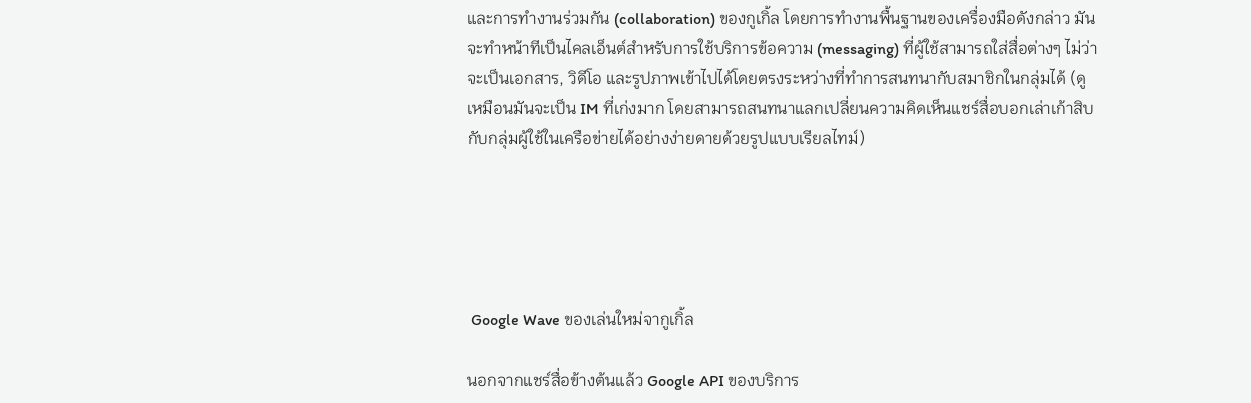และการทำงานร่วมกัน (collaboration) ของกูเกิ้ล โดยการทำงานพื้นฐานของเครื่องมือดังกล่าว มันจะทำหน้าทีเป็นไคลเอ็นต์สำหรับการใช้บริการข้อความ (messaging) ที่ผู้ใช้สามารถใส่สื่อต่างๆ ไม่ว่าจะเป็นเอกสาร, วิดีโอ และรูปภาพเข้าไปได้โดยตรงระหว่างที่ทำการสนทนากับสมาชิกในกลุ่มได้ (ดูเหมือนมันจะเป็น IM ที่เก่งมาก โดยสามารถสนทนาแลกเปลี่ยนความคิดเห็นแชร์สื่อบอกเล่าเก้าสิบกับกลุ่มผู้ใช้ในเครือข่ายได้อย่างง่ายดายด้วยรูปแบบเรียลไทม์)





 Google Wave ของเล่นใหม่จากูเกิ้ล

นอกจากแชร์สื่อข้างต้นแล้ว Google API ของบริการ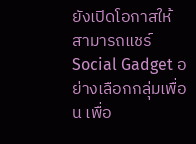ยังเปิดโอกาสให้สามารถแชร์ Social Gadget อย่างเลือกกลุ่มเพื่อน เพื่อ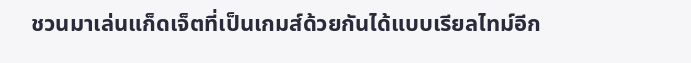ชวนมาเล่นแก็ดเจ็ตที่เป็นเกมส์ด้วยกันได้แบบเรียลไทม์อีก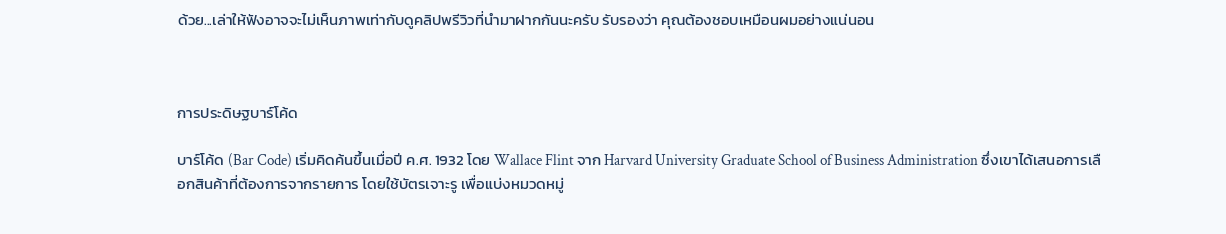ด้วย...เล่าให้ฟังอาจจะไม่เห็นภาพเท่ากับดูคลิปพรีวิวที่นำมาฝากกันนะครับ รับรองว่า คุณต้องชอบเหมือนผมอย่างแน่นอน



การประดิษฐบาร์โค้ด

บาร์โค้ด (Bar Code) เริ่มคิดค้นขึ้นเมื่อปี ค.ศ. 1932 โดย Wallace Flint จาก Harvard University Graduate School of Business Administration ซึ่งเขาได้เสนอการเลือกสินค้าที่ต้องการจากรายการ โดยใช้บัตรเจาะรู เพื่อแบ่งหมวดหมู่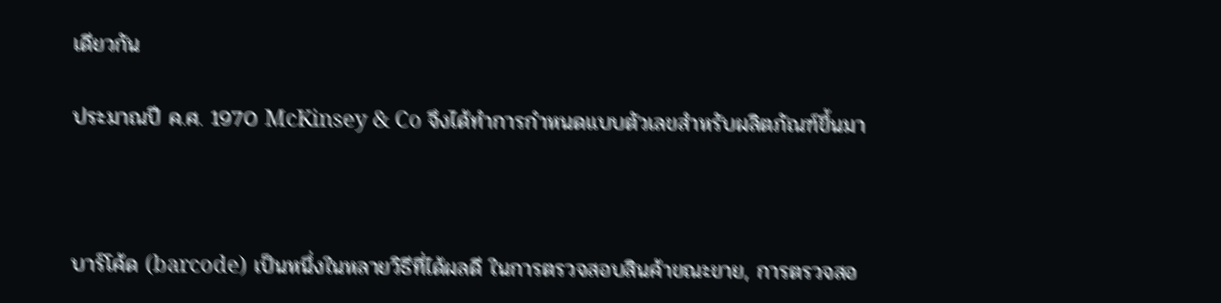เดียวกัน

ประมาณปี ค.ศ. 1970 McKinsey & Co จึงได้ทำการกำหนดแบบตัวเลขสำหรับผลิตภัณฑ์ขึ้นมา



บาร์โค้ด (barcode) เป็นหนึ่งในหลายวิธีที่ได้ผลดี ในการตรวจสอบสินค้าขณะขาย, การตรวจสอ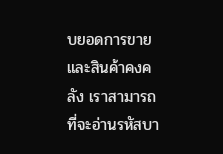บยอดการขาย และสินค้าคงคลัง เราสามารถที่จะอ่านรหัสบา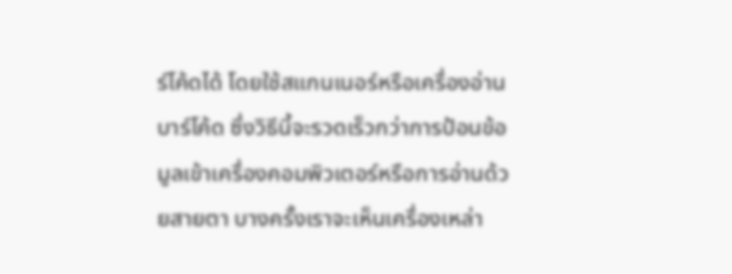ร์โค้ดได้ โดยใช้สแกนเนอร์หรือเครื่องอ่านบาร์โค้ด ซึ่งวิธีนี้จะรวดเร็วกว่าการป้อนข้อมูลเข้าเครื่องคอมพิวเตอร์หรือการอ่านด้วยสายตา บางครั้งเราจะเห็นเครื่องเหล่า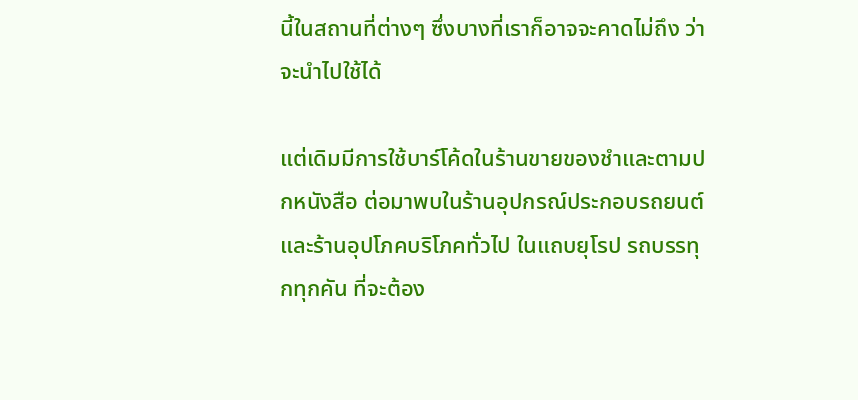นี้ในสถานที่ต่างๆ ซึ่งบางที่เราก็อาจจะคาดไม่ถึง ว่าจะนำไปใช้ได้

แต่เดิมมีการใช้บาร์โค้ดในร้านขายของชำและตามปกหนังสือ ต่อมาพบในร้านอุปกรณ์ประกอบรถยนต์และร้านอุปโภคบริโภคทั่วไป ในแถบยุโรป รถบรรทุกทุกคัน ที่จะต้อง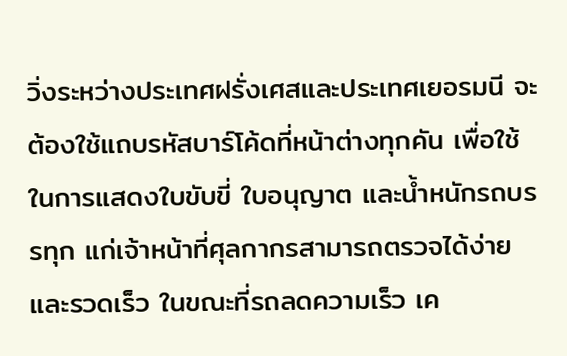วิ่งระหว่างประเทศฝรั่งเศสและประเทศเยอรมนี จะต้องใช้แถบรหัสบาร์โค้ดที่หน้าต่างทุกคัน เพื่อใช้ในการแสดงใบขับขี่ ใบอนุญาต และน้ำหนักรถบรรทุก แก่เจ้าหน้าที่ศุลกากรสามารถตรวจได้ง่ายและรวดเร็ว ในขณะที่รถลดความเร็ว เค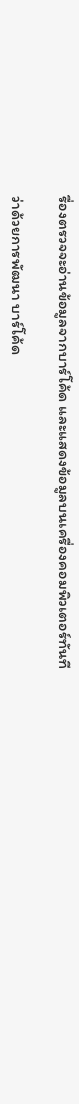รื่องตรวจจะอ่านข้อมูลจากบาร์โค้ด และแสดงข้อมูลบนเครื่องคอมพิวเตอร์ทันที

ว่าด้วยการพัฒนา บาร์โค้ด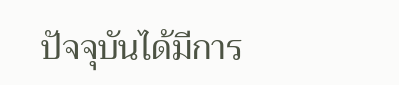ปัจจุบันได้มีการ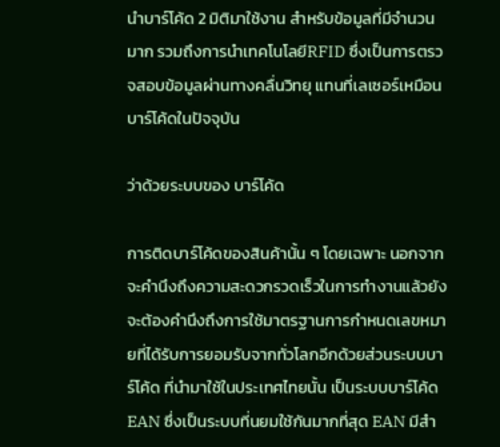นำบาร์โค้ด 2 มิติมาใช้งาน สำหรับข้อมูลที่มีจำนวนมาก รวมถึงการนำเทคโนโลยีRFID ซึ่งเป็นการตรวจสอบข้อมูลผ่านทางคลื่นวิทยุ แทนที่เลเซอร์เหมือนบาร์โค้ดในปัจจุบัน

ว่าด้วยระบบของ บาร์โค้ด

การติดบาร์โค้ดของสินค้านั้น ๆ โดยเฉพาะ นอกจากจะคำนึงถึงความสะดวกรวดเร็วในการทำงานแล้วยัง จะต้องคำนึงถึงการใช้มาตรฐานการกำหนดเลขหมายที่ได้รับการยอมรับจากทั่วโลกอีกด้วยส่วนระบบบาร์โค้ด ที่นำมาใช้ในประเทศไทยนั้น เป็นระบบบาร์โค้ด EAN ซึ่งเป็นระบบที่นยมใช้กันมากที่สุด EAN มีสำ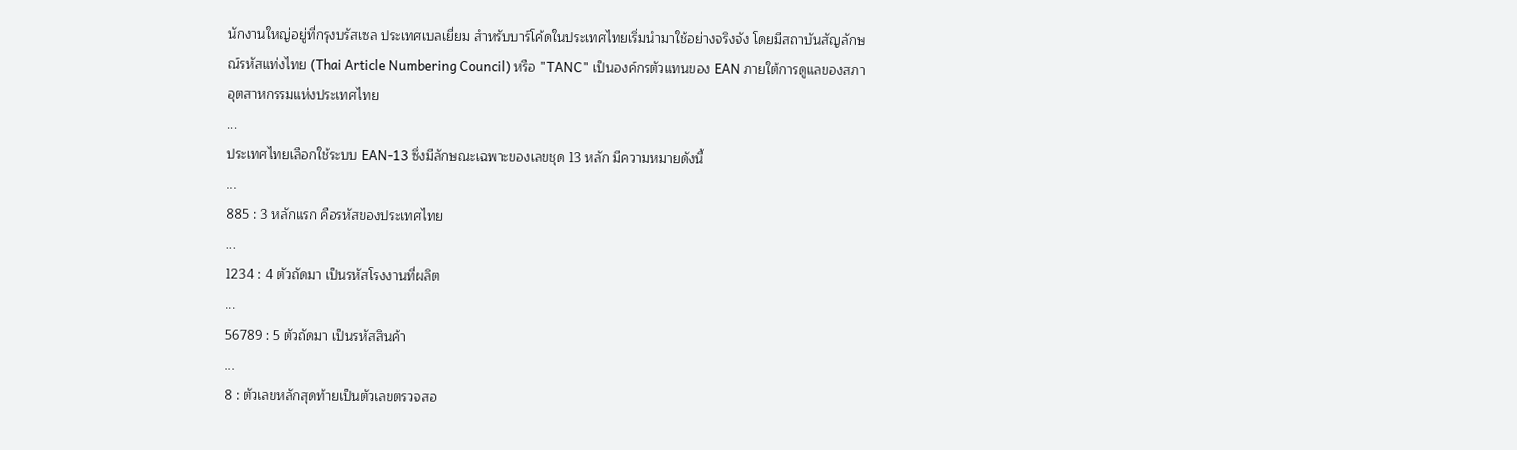นักงานใหญ่อยู่ที่กรุงบรัสเซล ประเทศเบลเยี่ยม สำหรับบาร์โค้ดในประเทศไทยเริ่มนำมาใช้อย่างจริงจัง โดยมีสถาบันสัญลักษณ์รหัสแท่งไทย (Thai Article Numbering Council) หรือ "TANC" เป็นองค์กรตัวแทนของ EAN ภายใต้การดูแลของสภาอุตสาหกรรมแห่งประเทศไทย
...
ประเทศไทยเลือกใช้ระบบ EAN-13 ซึ่งมีลักษณะเฉพาะของเลขชุด 13 หลัก มีความหมายดังนี้
...
885 : 3 หลักแรก คือรหัสของประเทศไทย
...
1234 : 4 ตัวถัดมา เป็นรหัสโรงงานที่ผลิต
...
56789 : 5 ตัวถัดมา เป็นรหัสสินค้า
...
8 : ตัวเลขหลักสุดท้ายเป็นตัวเลขตรวจสอ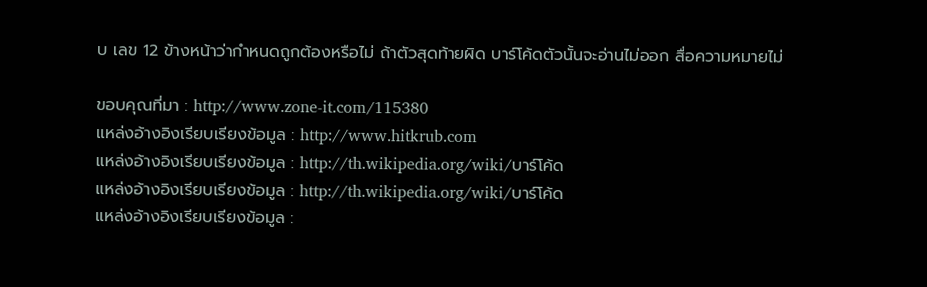บ เลข 12 ข้างหน้าว่ากำหนดถูกต้องหรือไม่ ถ้าตัวสุดท้ายผิด บาร์โค้ดตัวนั้นจะอ่านไม่ออก สื่อความหมายไม่

ขอบคุณที่มา : http://www.zone-it.com/115380
แหล่งอ้างอิงเรียบเรียงข้อมูล : http://www.hitkrub.com
แหล่งอ้างอิงเรียบเรียงข้อมูล : http://th.wikipedia.org/wiki/บาร์โค้ด
แหล่งอ้างอิงเรียบเรียงข้อมูล : http://th.wikipedia.org/wiki/บาร์โค้ด
แหล่งอ้างอิงเรียบเรียงข้อมูล :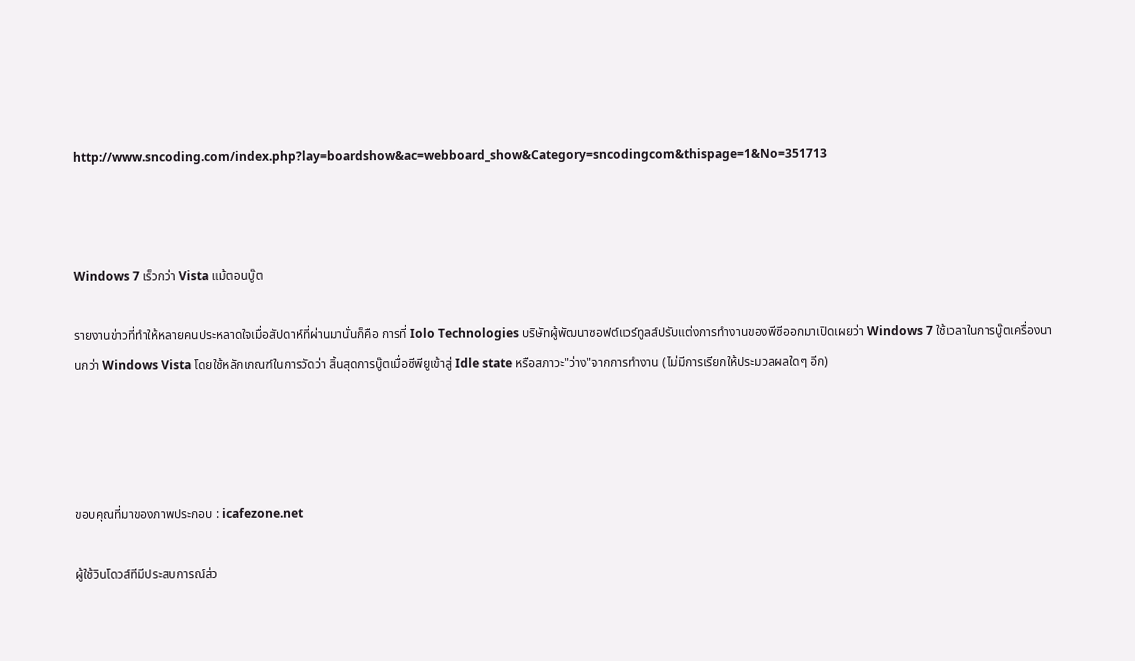http://www.sncoding.com/index.php?lay=boardshow&ac=webboard_show&Category=sncodingcom&thispage=1&No=351713



Windows 7 เร็วกว่า Vista แม้ตอนบู๊ต

รายงานข่าวที่ทำให้หลายคนประหลาดใจเมื่อสัปดาห์ที่ผ่านมานั่นก็คือ การที่ Iolo Technologies บริษัทผู้พัฒนาซอฟต์แวร์ทูลส์ปรับแต่งการทำงานของพีซีออกมาเปิดเผยว่า Windows 7 ใช้เวลาในการบู๊ตเครื่องนานกว่า Windows Vista โดยใช้หลักเกณฑ์ในการวัดว่า สิ้นสุดการบู๊ตเมื่อซีพียูเข้าสู่ Idle state หรือสภาวะ"ว่าง"จากการทำงาน (ไม่มีการเรียกให้ประมวลผลใดๆ อีก)




ขอบคุณที่มาของภาพประกอบ : icafezone.net

ผู้ใช้วินโดวส์ทีมีประสบการณ์ส่ว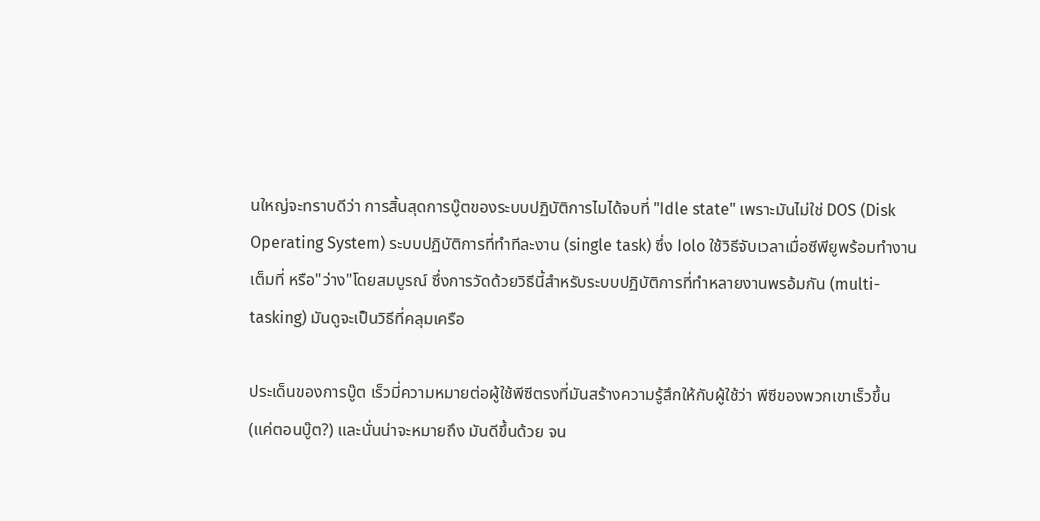นใหญ่จะทราบดีว่า การสิ้นสุดการบู๊ตของระบบปฏิบัติการไมได้จบที่ "Idle state" เพราะมันไม่ใช่ DOS (Disk Operating System) ระบบปฏิบัติการที่ทำทีละงาน (single task) ซึ่ง Iolo ใช้วิธีจับเวลาเมื่อซีพียูพร้อมทำงานเต็มที่ หรือ"ว่าง"โดยสมบูรณ์ ซึ่งการวัดด้วยวิธีนี้สำหรับระบบปฏิบัติการที่ทำหลายงานพรอ้มกัน (multi-tasking) มันดูจะเป็นวิธีที่คลุมเครือ

ประเด็นของการบู๊ต เร็วมี่ความหมายต่อผู้ใช้พีซีตรงที่มันสร้างความรู้สึกให้กับผู้ใช้ว่า พีซีของพวกเขาเร็วขึ้น (แค่ตอนบู๊ต?) และนั่นน่าจะหมายถึง มันดีขึ้นด้วย จน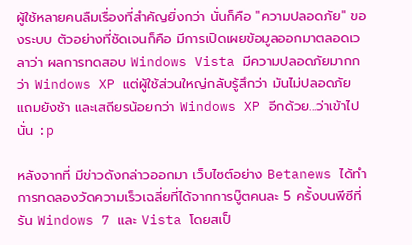ผู้ใช้หลายคนลืมเรื่องที่สำคัญยิ่งกว่า นั่นก็คือ "ความปลอดภัย" ของระบบ ตัวอย่างที่ชัดเจนก็คือ มีการเปิดเผยข้อมูลออกมาตลอดเวลาว่า ผลการทดสอบ Windows Vista มีความปลอดภัยมากกว่า Windows XP แต่ผู้ใช้ส่วนใหญ่กลับรู้สึกว่า มันไม่ปลอดภัย แถมยังช้า และเสถียรน้อยกว่า Windows XP อีกด้วย...ว่าเข้าไปนั่น :p

หลังจากที่ มีข่าวดังกล่าวออกมา เว็บไซต์อย่าง Betanews ได้ทำการทดลองวัดความเร็วเฉลี่ยที่ได้จากการบู๊ตคนละ 5 ครั้งบนพีซีที่รัน Windows 7 และ Vista โดยสเป็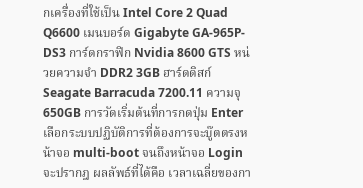กเครื่องที่ใช้เป็น Intel Core 2 Quad Q6600 เมนบอร์ด Gigabyte GA-965P-DS3 การ์ดกราฟิก Nvidia 8600 GTS หน่วยความจำ DDR2 3GB ฮาร์ดดิสก์ Seagate Barracuda 7200.11 ความจุ 650GB การวัดเริ่มต้นที่การกดปุ่ม Enter เลือกระบบปฏิบัติการที่ต้องการจะบู๊ตตรงหน้าจอ multi-boot จนถึงหน้าจอ Login จะปรากฎ ผลลัพธ์ที่ได้คือ เวลาเฉลี่ยของกา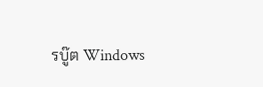รบู๊ต Windows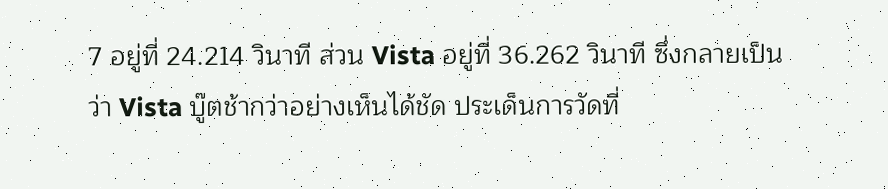7 อยู่ที่ 24.214 วินาที ส่วน Vista อยู่ที่ 36.262 วินาที ซึ่งกลายเป็นว่า Vista บู๊ตช้ากว่าอย่างเห็นได้ชัด ประเด็นการวัดที่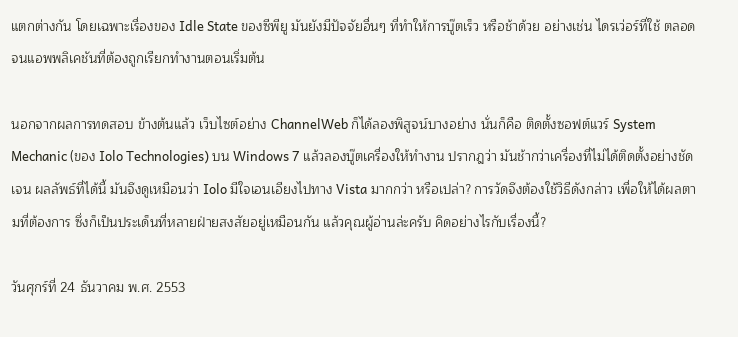แตกต่างกัน โดยเฉพาะเรื่องของ Idle State ของซีพียู มันยังมีปัจจัยอื่นๆ ที่ทำให้การบู๊ตเร็ว หรือช้าด้วย อย่างเช่น ไดรเว่อร์ที่ใช้ ตลอดจนแอพพลิเคชันที่ต้องถูกเรียกทำงานตอนเริ่มต้น

นอกจากผลการทดสอบ ข้างต้นแล้ว เว็บไซต์อย่าง ChannelWeb ก็ได้ลองพิสูจน์บางอย่าง นั่นก็คือ ติดตั้งซอฟต์แวร์ System Mechanic (ของ Iolo Technologies) บน Windows 7 แล้วลองบู๊ตเครื่องให้ทำงาน ปรากฎว่า มันช้ากว่าเครื่องที่ไม่ได้ติดตั้งอย่างชัดเจน ผลลัพธ์ที่ได้นี้ มันจึงดูเหมือนว่า Iolo มีใจเอนเอียงไปทาง Vista มากกว่า หรือเปล่า? การวัดจึงต้องใช้วิธีดังกล่าว เพื่อให้ได้ผลตามที่ต้องการ ซึ่งก็เป็นประเด็นที่หลายฝ่ายสงสัยอยู่เหมือนกัน แล้วคุณผู้อ่านล่ะครับ คิดอย่างไรกับเรื่องนี้?

วันศุกร์ที่ 24 ธันวาคม พ.ศ. 2553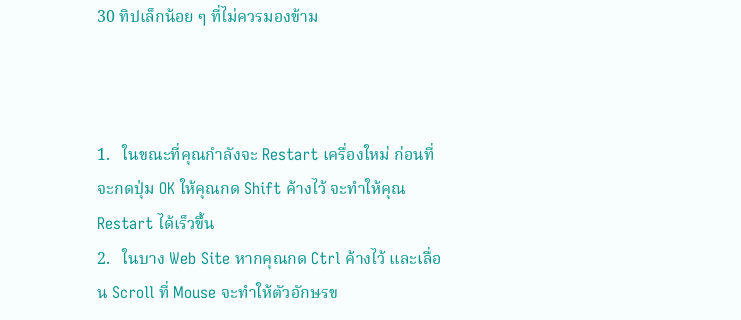30 ทิปเล็กน้อย ๆ ที่ไม่ควรมองข้าม



1.   ในขณะที่คุณกำลังจะ Restart เครื่องใหม่ ก่อนที่จะกดปุ่ม OK ให้คุณกด Shift ค้างไว้ จะทำให้คุณ Restart ได้เร็วขึ้น
2.   ในบาง Web Site หากคุณกด Ctrl ค้างไว้ และเลื่อน Scroll ที่ Mouse จะทำให้ตัวอักษรข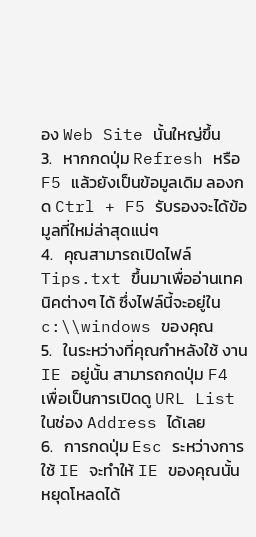อง Web Site นั้นใหญ่ขึ้น
3.   หากกดปุ่ม Refresh หรือ F5 แล้วยังเป็นข้อมูลเดิม ลองกด Ctrl + F5 รับรองจะได้ข้อมูลที่ใหม่ล่าสุดแน่ๆ
4.   คุณสามารถเปิดไฟล์ Tips.txt ขึ้นมาเพื่ออ่านเทคนิคต่างๆ ได้ ซึ่งไฟล์นี้จะอยู่ใน c:\\windows ของคุณ
5.   ในระหว่างที่คุณกำหลังใช้ งาน IE อยู่นั้น สามารถกดปุ่ม F4 เพื่อเป็นการเปิดดู URL List ในช่อง Address ได้เลย
6.   การกดปุ่ม Esc ระหว่างการใช้ IE จะทำให้ IE ของคุณนั้นหยุดโหลดได้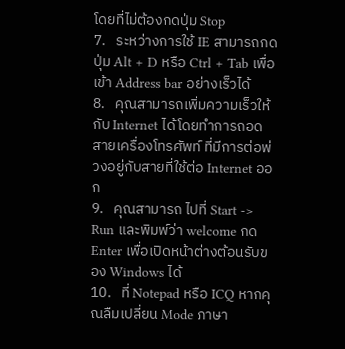โดยที่ไม่ต้องกดปุ่ม Stop
7.   ระหว่างการใช้ IE สามารถกดปุ่ม Alt + D หรือ Ctrl + Tab เพื่อเข้า Address bar อย่างเร็วได้
8.   คุณสามารถเพิ่มความเร็วให้กับ Internet ได้โดยทำการถอดสายเครื่องโทรศัพท์ ที่มีการต่อพ่วงอยู่กับสายที่ใช้ต่อ Internet ออก
9.   คุณสามารถ ไปที่ Start -> Run และพิมพ์ว่า welcome กด Enter เพื่อเปิดหน้าต่างต้อนรับของ Windows ได้
10.   ที่ Notepad หรือ ICQ หากคุณลืมเปลี่ยน Mode ภาษา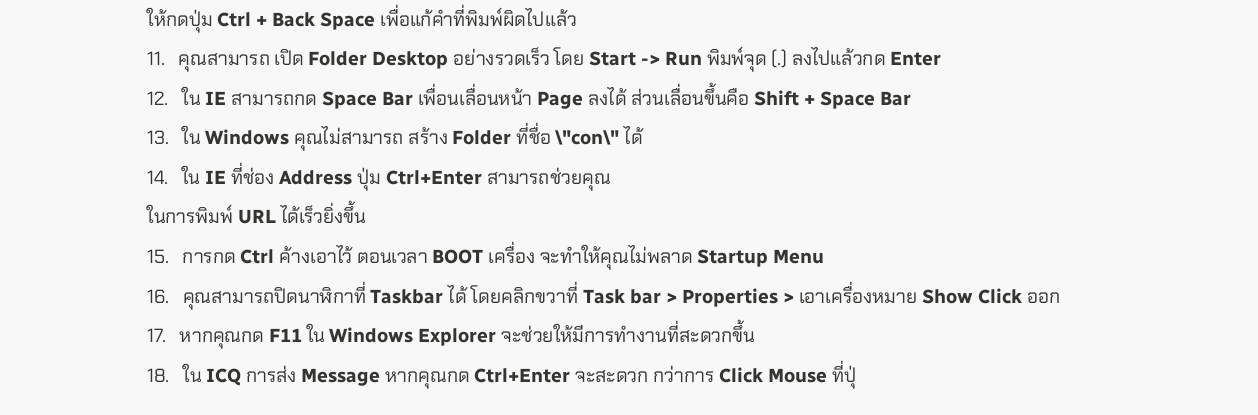ให้กดปุ่ม Ctrl + Back Space เพื่อแก้คำที่พิมพ์ผิดไปแล้ว
11.   คุณสามารถ เปิด Folder Desktop อย่างรวดเร็ว โดย Start -> Run พิมพ์จุด (.) ลงไปแล้วกด Enter
12.   ใน IE สามารถกด Space Bar เพื่อนเลื่อนหน้า Page ลงได้ ส่วนเลื่อนขึ้นคือ Shift + Space Bar
13.   ใน Windows คุณไม่สามารถ สร้าง Folder ที่ชื่อ \"con\" ได้
14.   ใน IE ที่ช่อง Address ปุ่ม Ctrl+Enter สามารถช่วยคุณ
ในการพิมพ์ URL ได้เร็วยิ่งขึ้น
15.   การกด Ctrl ค้างเอาไว้ ตอนเวลา BOOT เครื่อง จะทำให้คุณไม่พลาด Startup Menu
16.   คุณสามารถปิดนาฬิกาที่ Taskbar ได้ โดยคลิกขวาที่ Task bar > Properties > เอาเครื่องหมาย Show Click ออก
17.   หากคุณกด F11 ใน Windows Explorer จะช่วยให้มีการทำงานที่สะดวกขึ้น
18.   ใน ICQ การส่ง Message หากคุณกด Ctrl+Enter จะสะดวก กว่าการ Click Mouse ที่ปุ่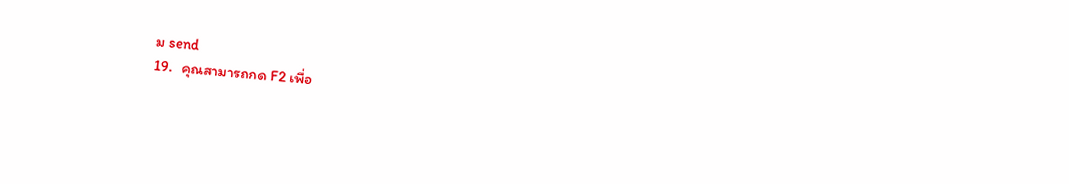ม send
19.   คุณสามารถกด F2 เพื่อ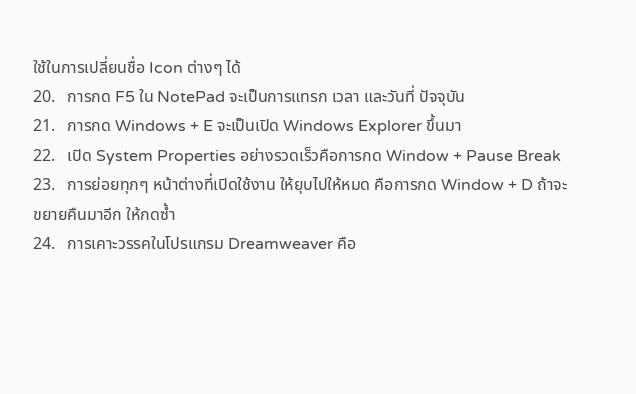ใช้ในการเปลี่ยนชื่อ Icon ต่างๆ ได้
20.   การกด F5 ใน NotePad จะเป็นการแทรก เวลา และวันที่ ปัจจุบัน
21.   การกด Windows + E จะเป็นเปิด Windows Explorer ขึ้นมา
22.   เปิด System Properties อย่างรวดเร็วคือการกด Window + Pause Break
23.   การย่อยทุกๆ หน้าต่างที่เปิดใช้งาน ให้ยุบไปให้หมด คือการกด Window + D ถ้าจะขยายคืนมาอีก ให้กดซ้ำ
24.   การเคาะวรรคในโปรแกรม Dreamweaver คือ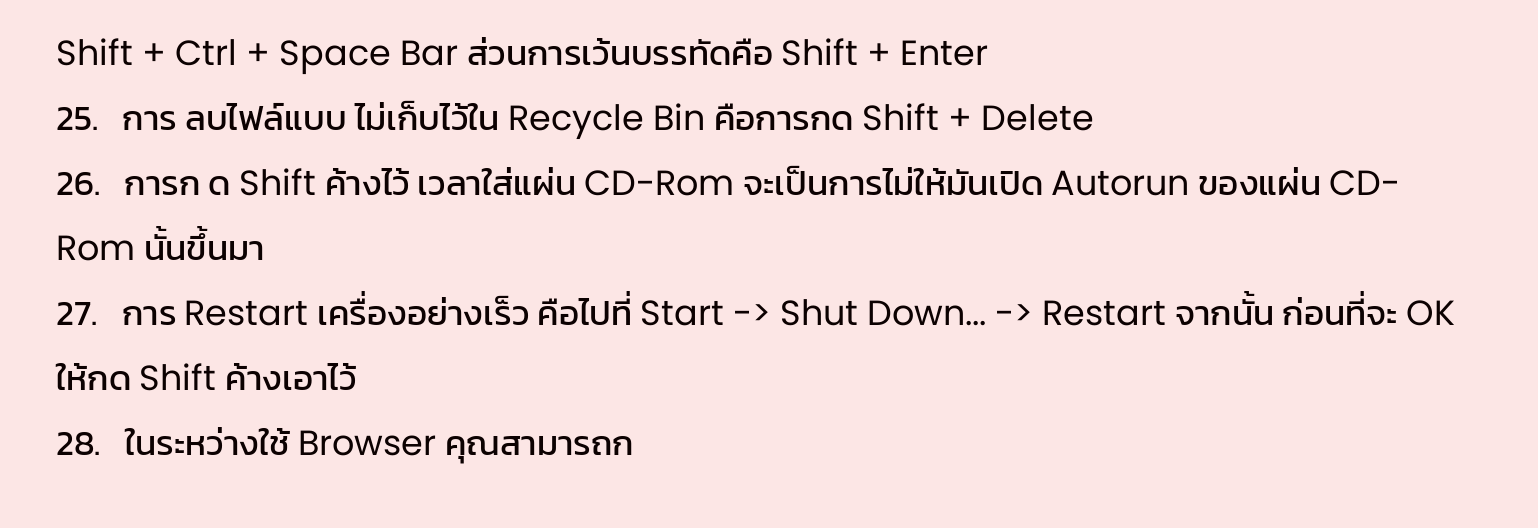Shift + Ctrl + Space Bar ส่วนการเว้นบรรทัดคือ Shift + Enter
25.   การ ลบไฟล์แบบ ไม่เก็บไว้ใน Recycle Bin คือการกด Shift + Delete
26.   การก ด Shift ค้างไว้ เวลาใส่แผ่น CD-Rom จะเป็นการไม่ให้มันเปิด Autorun ของแผ่น CD-Rom นั้นขึ้นมา
27.   การ Restart เครื่องอย่างเร็ว คือไปที่ Start -> Shut Down... -> Restart จากนั้น ก่อนที่จะ OK ให้กด Shift ค้างเอาไว้
28.   ในระหว่างใช้ Browser คุณสามารถก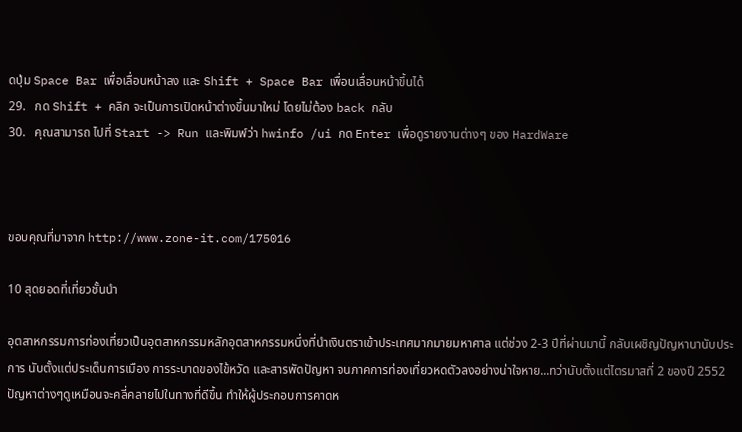ดปุ่ม Space Bar เพื่อเลื่อนหน้าลง และ Shift + Space Bar เพื่อนเลื่อนหน้าขึ้นได้
29.   กด Shift + คลิก จะเป็นการเปิดหน้าต่างขึ้นมาใหม่ โดยไม่ต้อง back กลับ
30.   คุณสามารถ ไปที่ Start -> Run และพิมพ์ว่า hwinfo /ui กด Enter เพื่อดูรายงานต่างๆ ของ HardWare



ขอบคุณที่มาจาก http://www.zone-it.com/175016

10 สุดยอดที่เที่ยวชั้นนำ

อุตสาหกรรมการท่องเที่ยวเป็นอุตสาหกรรมหลักอุตสาหกรรมหนึ่งที่นำเงินตราเข้าประเทศมากมายมหาศาล แต่ช่วง 2-3 ปีที่ผ่านมานี้ กลับเผชิญปัญหานานับประการ นับตั้งแต่ประเด็นการเมือง การระบาดของไข้หวัด และสารพัดปัญหา จนภาคการท่องเที่ยวหดตัวลงอย่างน่าใจหาย...ทว่านับตั้งแต่ไตรมาสที่ 2 ของปี 2552 ปัญหาต่างๆดูเหมือนจะคลี่คลายไปในทางที่ดีขึ้น ทำให้ผู้ประกอบการคาดห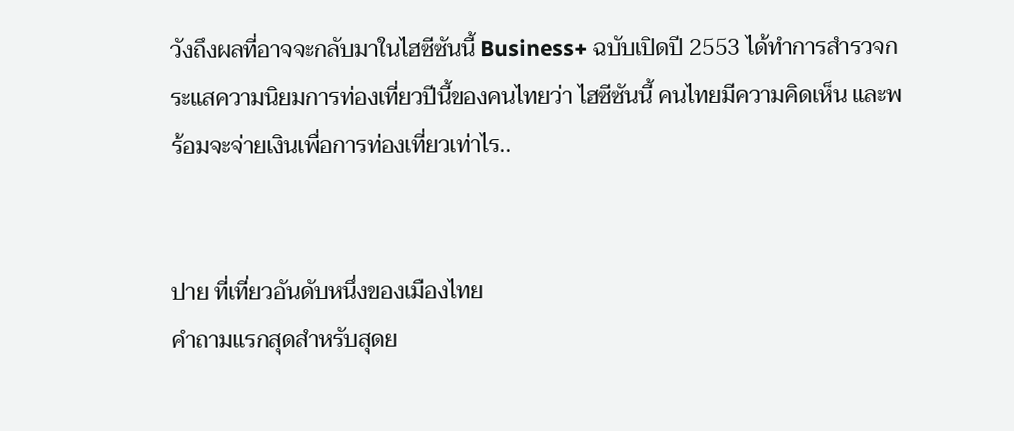วังถึงผลที่อาจจะกลับมาในไฮซีซันนี้ Business+ ฉบับเปิดปี 2553 ได้ทำการสำรวจกระแสความนิยมการท่องเที่ยวปีนี้ของคนไทยว่า ไฮซีซันนี้ คนไทยมีความคิดเห็น และพร้อมจะจ่ายเงินเพื่อการท่องเที่ยวเท่าไร..


ปาย ที่เที่ยวอันดับหนึ่งของเมืองไทย
คำถามแรกสุดสำหรับสุดย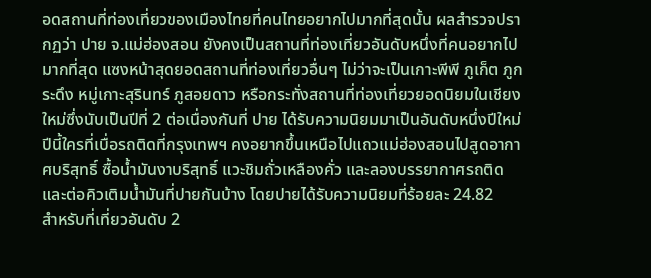อดสถานที่ท่องเที่ยวของเมืองไทยที่คนไทยอยากไปมากที่สุดนั้น ผลสำรวจปรากฏว่า ปาย จ.แม่ฮ่องสอน ยังคงเป็นสถานที่ท่องเที่ยวอันดับหนึ่งที่คนอยากไปมากที่สุด แซงหน้าสุดยอดสถานที่ท่องเที่ยวอื่นๆ ไม่ว่าจะเป็นเกาะพีพี ภูเก็ต ภูกระดึง หมู่เกาะสุรินทร์ ภูสอยดาว หรือกระทั่งสถานที่ท่องเที่ยวยอดนิยมในเชียงใหม่ซึ่งนับเป็นปีที่ 2 ต่อเนื่องกันที่ ปาย ได้รับความนิยมมาเป็นอันดับหนึ่งปีใหม่ปีนี้ใครที่เบื่อรถติดที่กรุงเทพฯ คงอยากขึ้นเหนือไปแถวแม่ฮ่องสอนไปสูดอากาศบริสุทธิ์ ซื้อน้ำมันงาบริสุทธิ์ แวะชิมถั่วเหลืองคั่ว และลองบรรยากาศรถติด และต่อคิวเติมน้ำมันที่ปายกันบ้าง โดยปายได้รับความนิยมที่ร้อยละ 24.82
สำหรับที่เที่ยวอันดับ 2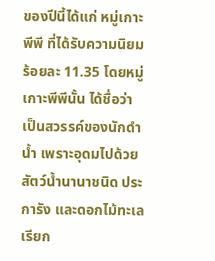ของปีนี้ได้แก่ หมู่เกาะพีพี ที่ได้รับความนิยมร้อยละ 11.35 โดยหมู่เกาะพีพีนั้น ได้ชื่อว่า เป็นสวรรค์ของนักดำน้ำ เพราะอุดมไปด้วยสัตว์น้ำนานาชนิด ประการัง และดอกไม้ทะเลเรียก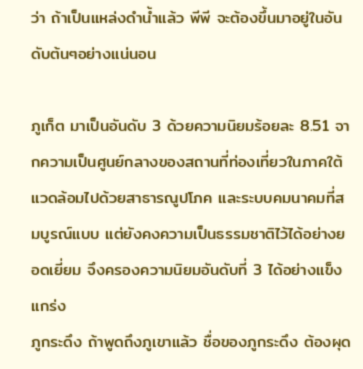ว่า ถ้าเป็นแหล่งดำน้ำแล้ว พีพี จะต้องขึ้นมาอยู่ในอันดับต้นๆอย่างแน่นอน

ภูเก็ต มาเป็นอันดับ 3 ด้วยความนิยมร้อยละ 8.51 จากความเป็นศูนย์กลางของสถานที่ท่องเที่ยวในภาคใต้ แวดล้อมไปด้วยสาธารณูปโภค และระบบคมนาคมที่สมบูรณ์แบบ แต่ยังคงความเป็นธรรมชาติไว้ได้อย่างยอดเยี่ยม จึงครองความนิยมอันดับที่ 3 ได้อย่างแข็งแกร่ง
ภูกระดึง ถ้าพูดถึงภูเขาแล้ว ชื่อของภูกระดึง ต้องผุด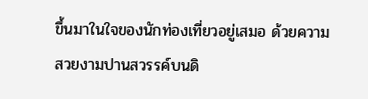ขึ้นมาในใจของนักท่องเที่ยวอยู่เสมอ ด้วยความสวยงามปานสวรรค์บนดิ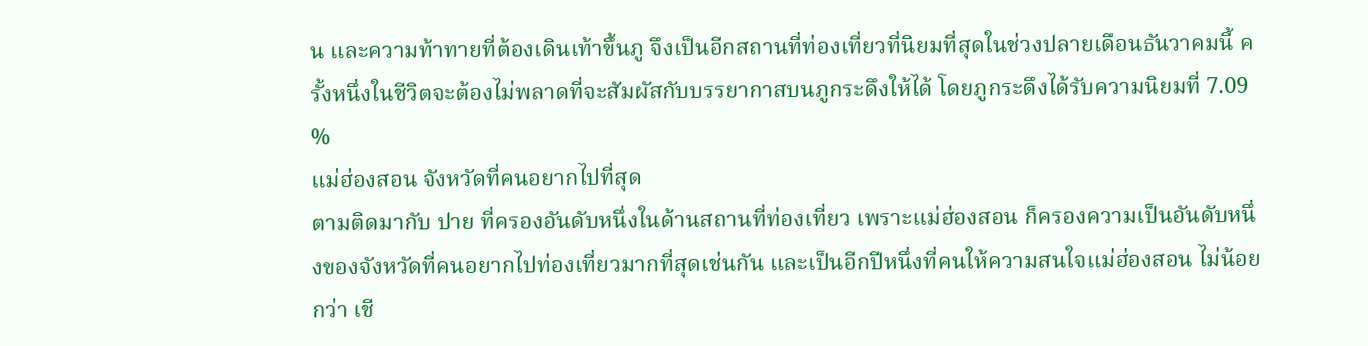น และความท้าทายที่ต้องเดินเท้าขึ้นภู จึงเป็นอีกสถานที่ท่องเที่ยวที่นิยมที่สุดในช่วงปลายเดือนธันวาคมนี้ ครั้งหนึ่งในชีวิตจะต้องไม่พลาดที่จะสัมผัสกับบรรยากาสบนภูกระดึงให้ได้ โดยภูกระดึงได้รับความนิยมที่ 7.09 %
แม่ฮ่องสอน จังหวัดที่คนอยากไปที่สุด
ตามติดมากับ ปาย ที่ครองอันดับหนึ่งในด้านสถานที่ท่องเที่ยว เพราะแม่ฮ่องสอน ก็ครองความเป็นอันดับหนึ่งของจังหวัดที่คนอยากไปท่องเที่ยวมากที่สุดเช่นกัน และเป็นอีกปีหนึ่งที่คนให้ความสนใจแม่ฮ่องสอน ไม่น้อยกว่า เชี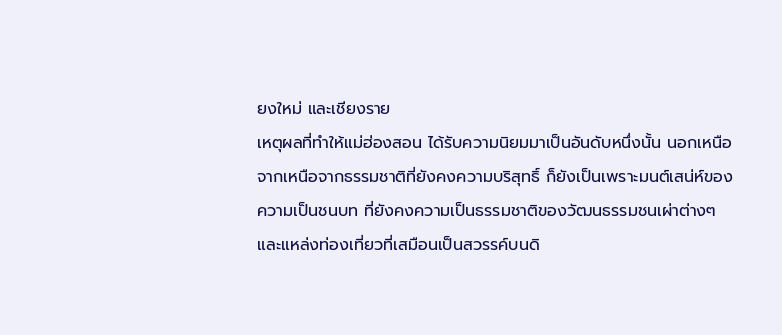ยงใหม่ และเชียงราย
เหตุผลที่ทำให้แม่ฮ่องสอน ได้รับความนิยมมาเป็นอันดับหนึ่งนั้น นอกเหนือจากเหนือจากธรรมชาติที่ยังคงความบริสุทธิ์ ก็ยังเป็นเพราะมนต์เสน่ห์ของความเป็นชนบท ที่ยังคงความเป็นธรรมชาติของวัฒนธรรมชนเผ่าต่างๆ และแหล่งท่องเที่ยวที่เสมือนเป็นสวรรค์บนดิ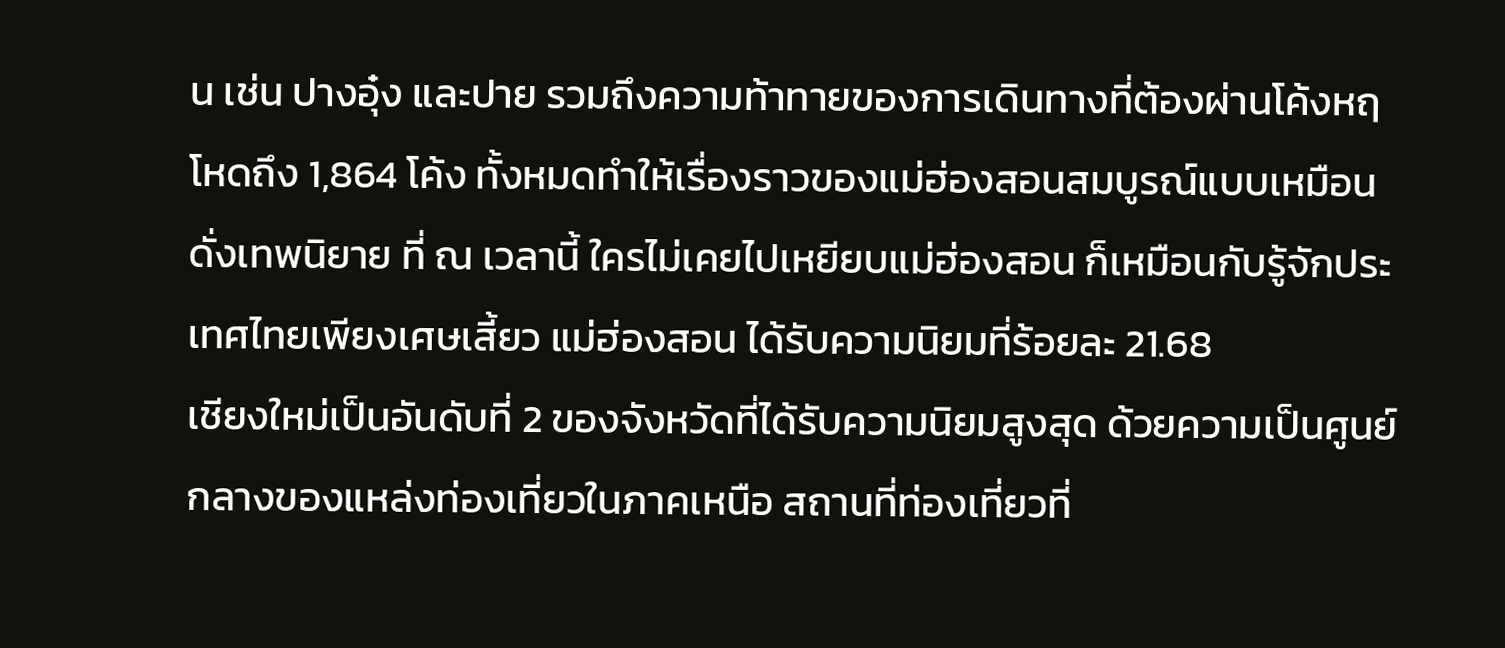น เช่น ปางอุ๋ง และปาย รวมถึงความท้าทายของการเดินทางที่ต้องผ่านโค้งหฤโหดถึง 1,864 โค้ง ทั้งหมดทำให้เรื่องราวของแม่ฮ่องสอนสมบูรณ์แบบเหมือนดั่งเทพนิยาย ที่ ณ เวลานี้ ใครไม่เคยไปเหยียบแม่ฮ่องสอน ก็เหมือนกับรู้จักประเทศไทยเพียงเศษเสี้ยว แม่ฮ่องสอน ได้รับความนิยมที่ร้อยละ 21.68
เชียงใหม่เป็นอันดับที่ 2 ของจังหวัดที่ได้รับความนิยมสูงสุด ด้วยความเป็นศูนย์กลางของแหล่งท่องเที่ยวในภาคเหนือ สถานที่ท่องเที่ยวที่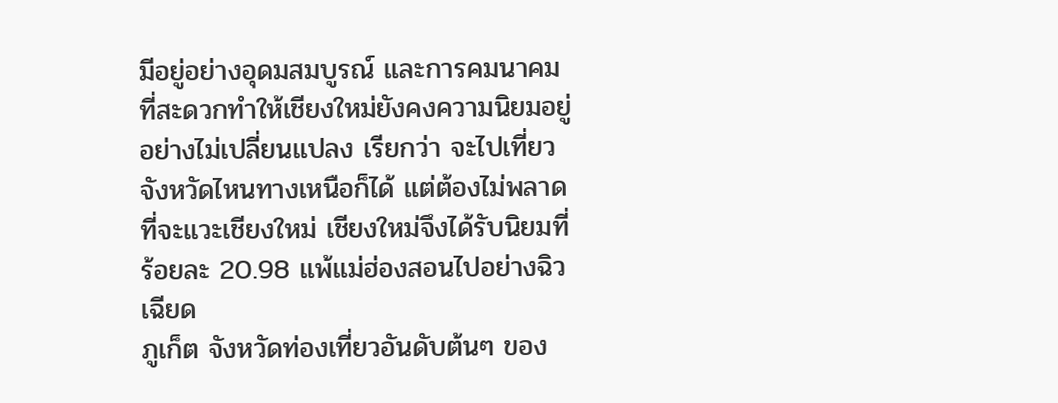มีอยู่อย่างอุดมสมบูรณ์ และการคมนาคมที่สะดวกทำให้เชียงใหม่ยังคงความนิยมอยู่อย่างไม่เปลี่ยนแปลง เรียกว่า จะไปเที่ยวจังหวัดไหนทางเหนือก็ได้ แต่ต้องไม่พลาดที่จะแวะเชียงใหม่ เชียงใหม่จึงได้รับนิยมที่ร้อยละ 20.98 แพ้แม่ฮ่องสอนไปอย่างฉิวเฉียด
ภูเก็ต จังหวัดท่องเที่ยวอันดับต้นๆ ของ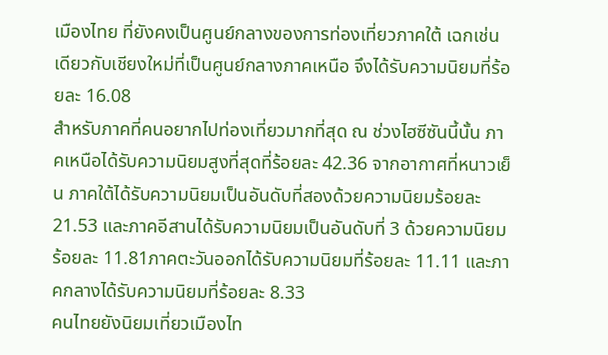เมืองไทย ที่ยังคงเป็นศูนย์กลางของการท่องเที่ยวภาคใต้ เฉกเช่นเดียวกับเชียงใหม่ที่เป็นศูนย์กลางภาคเหนือ จึงได้รับความนิยมที่ร้อยละ 16.08
สำหรับภาคที่คนอยากไปท่องเที่ยวมากที่สุด ณ ช่วงไฮซีซันนี้นั้น ภาคเหนือได้รับความนิยมสูงที่สุดที่ร้อยละ 42.36 จากอากาศที่หนาวเย็น ภาคใต้ได้รับความนิยมเป็นอันดับที่สองด้วยความนิยมร้อยละ 21.53 และภาคอีสานได้รับความนิยมเป็นอันดับที่ 3 ด้วยความนิยมร้อยละ 11.81ภาคตะวันออกได้รับความนิยมที่ร้อยละ 11.11 และภาคกลางได้รับความนิยมที่ร้อยละ 8.33
คนไทยยังนิยมเที่ยวเมืองไท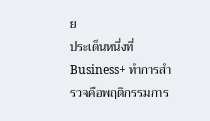ย
ประเด็นหนึ่งที่ Business+ ทำการสำรวจคือพฤติกรรมการ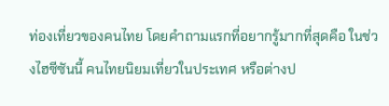ท่องเที่ยวของคนไทย โดยคำถามแรกที่อยากรู้มากที่สุดคือ ในช่วงไฮซีซันนี้ คนไทยนิยมเที่ยวในประเทศ หรือต่างป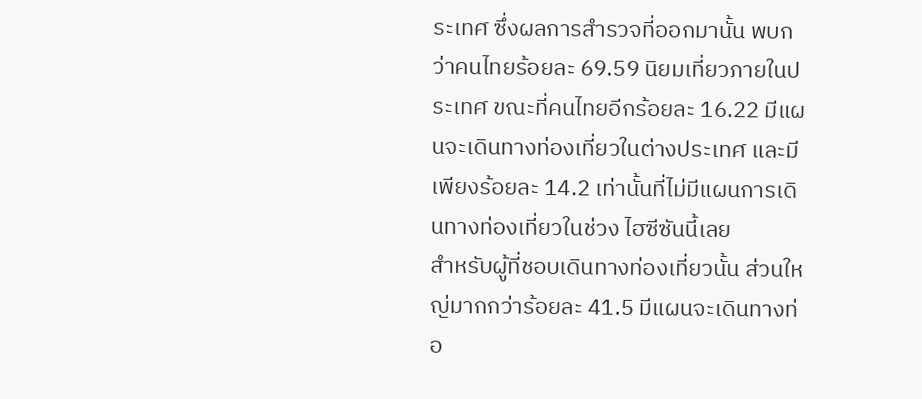ระเทศ ซึ่งผลการสำรวจที่ออกมานั้น พบกว่าคนไทยร้อยละ 69.59 นิยมเที่ยวภายในประเทศ ขณะที่คนไทยอีกร้อยละ 16.22 มีแผนจะเดินทางท่องเที่ยวในต่างประเทศ และมีเพียงร้อยละ 14.2 เท่านั้นที่ไม่มีแผนการเดินทางท่องเที่ยวในช่วง ไฮซีซันนี้เลย
สำหรับผู้ที่ชอบเดินทางท่องเที่ยวนั้น ส่วนใหญ่มากกว่าร้อยละ 41.5 มีแผนจะเดินทางท่อ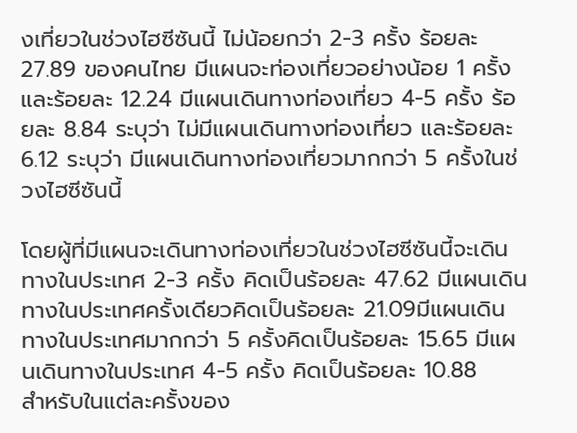งเที่ยวในช่วงไฮซีซันนี้ ไม่น้อยกว่า 2-3 ครั้ง ร้อยละ 27.89 ของคนไทย มีแผนจะท่องเที่ยวอย่างน้อย 1 ครั้ง และร้อยละ 12.24 มีแผนเดินทางท่องเที่ยว 4-5 ครั้ง ร้อยละ 8.84 ระบุว่า ไม่มีแผนเดินทางท่องเที่ยว และร้อยละ 6.12 ระบุว่า มีแผนเดินทางท่องเที่ยวมากกว่า 5 ครั้งในช่วงไฮซีซันนี้

โดยผู้ที่มีแผนจะเดินทางท่องเที่ยวในช่วงไฮซีซันนี้จะเดินทางในประเทศ 2-3 ครั้ง คิดเป็นร้อยละ 47.62 มีแผนเดินทางในประเทศครั้งเดียวคิดเป็นร้อยละ 21.09มีแผนเดินทางในประเทศมากกว่า 5 ครั้งคิดเป็นร้อยละ 15.65 มีแผนเดินทางในประเทศ 4-5 ครั้ง คิดเป็นร้อยละ 10.88
สำหรับในแต่ละครั้งของ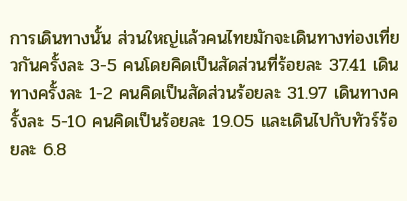การเดินทางนั้น ส่วนใหญ่แล้วคนไทยมักจะเดินทางท่องเที่ยวกันครั้งละ 3-5 คนโดยคิดเป็นสัดส่วนที่ร้อยละ 37.41 เดินทางครั้งละ 1-2 คนคิดเป็นสัดส่วนร้อยละ 31.97 เดินทางครั้งละ 5-10 คนคิดเป็นร้อยละ 19.05 และเดินไปกับทัวร์ร้อยละ 6.8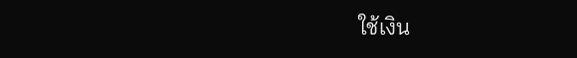ใช้เงิน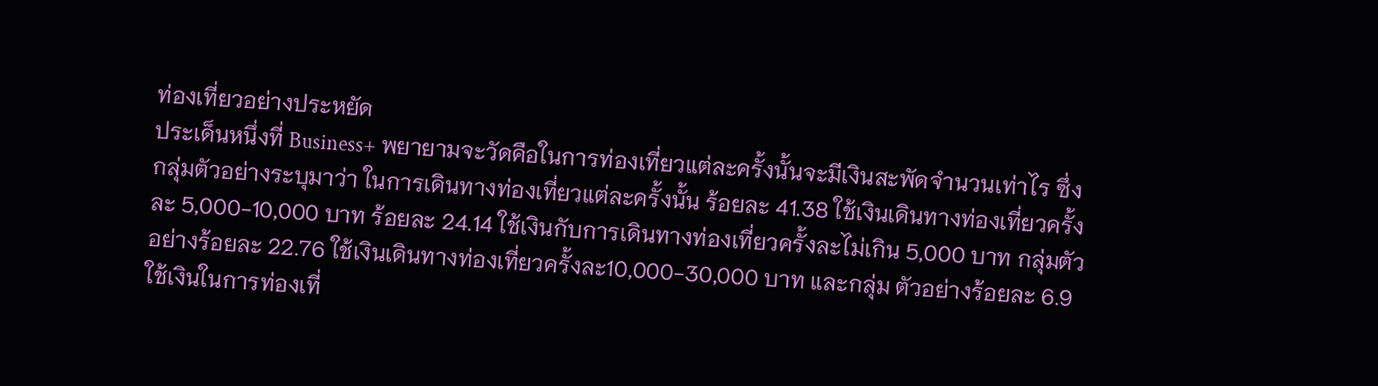ท่องเที่ยวอย่างประหยัด
ประเด็นหนึ่งที่ Business+ พยายามจะวัดคือในการท่องเที่ยวแต่ละครั้งนั้นจะมีเงินสะพัดจำนวนเท่าไร ซึ่งกลุ่มตัวอย่างระบุมาว่า ในการเดินทางท่องเที่ยวแต่ละครั้งนั้น ร้อยละ 41.38 ใช้เงินเดินทางท่องเที่ยวครั้งละ 5,000-10,000 บาท ร้อยละ 24.14 ใช้เงินกับการเดินทางท่องเที่ยวครั้งละไม่เกิน 5,000 บาท กลุ่มตัวอย่างร้อยละ 22.76 ใช้เงินเดินทางท่องเที่ยวครั้งละ10,000-30,000 บาท และกลุ่ม ตัวอย่างร้อยละ 6.9 ใช้เงินในการท่องเที่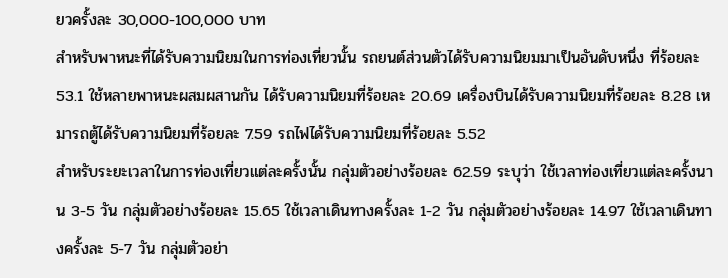ยวครั้งละ 30,000-100,000 บาท
สำหรับพาหนะที่ได้รับความนิยมในการท่องเที่ยวนั้น รถยนต์ส่วนตัวได้รับความนิยมมาเป็นอันดับหนึ่ง ที่ร้อยละ 53.1 ใช้หลายพาหนะผสมผสานกัน ได้รับความนิยมที่ร้อยละ 20.69 เครื่องบินได้รับความนิยมที่ร้อยละ 8.28 เหมารถตู้ได้รับความนิยมที่ร้อยละ 7.59 รถไฟได้รับความนิยมที่ร้อยละ 5.52
สำหรับระยะเวลาในการท่องเที่ยวแต่ละครั้งนั้น กลุ่มตัวอย่างร้อยละ 62.59 ระบุว่า ใช้เวลาท่องเที่ยวแต่ละครั้งนาน 3-5 วัน กลุ่มตัวอย่างร้อยละ 15.65 ใช้เวลาเดินทางครั้งละ 1-2 วัน กลุ่มตัวอย่างร้อยละ 14.97 ใช้เวลาเดินทางครั้งละ 5-7 วัน กลุ่มตัวอย่า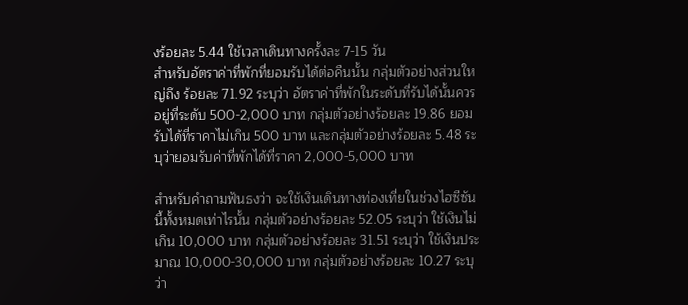งร้อยละ 5.44 ใช้เวลาเดินทางครั้งละ 7-15 วัน
สำหรับอัตราค่าที่พักที่ยอมรับได้ต่อคืนนั้น กลุ่มตัวอย่างส่วนใหญ่ถึง ร้อยละ 71.92 ระบุว่า อัตราค่าที่พักในระดับที่รับได้นั้นควรอยู่ที่ระดับ 500-2,000 บาท กลุ่มตัวอย่างร้อยละ 19.86 ยอมรับได้ที่ราคาไม่เกิน 500 บาท และกลุ่มตัวอย่างร้อยละ 5.48 ระบุว่ายอมรับค่าที่พักได้ที่ราคา 2,000-5,000 บาท

สำหรับคำถามฟันธงว่า จะใช้เงินเดินทางท่องเที่ยในช่วงไฮซีซันนี้ทั้งหมดเท่าไรนั้น กลุ่มตัวอย่างร้อยละ 52.05 ระบุว่า ใช้เงินไม่เกิน 10,000 บาท กลุ่มตัวอย่างร้อยละ 31.51 ระบุว่า ใช้เงินประมาณ 10,000-30,000 บาท กลุ่มตัวอย่างร้อยละ 10.27 ระบุว่า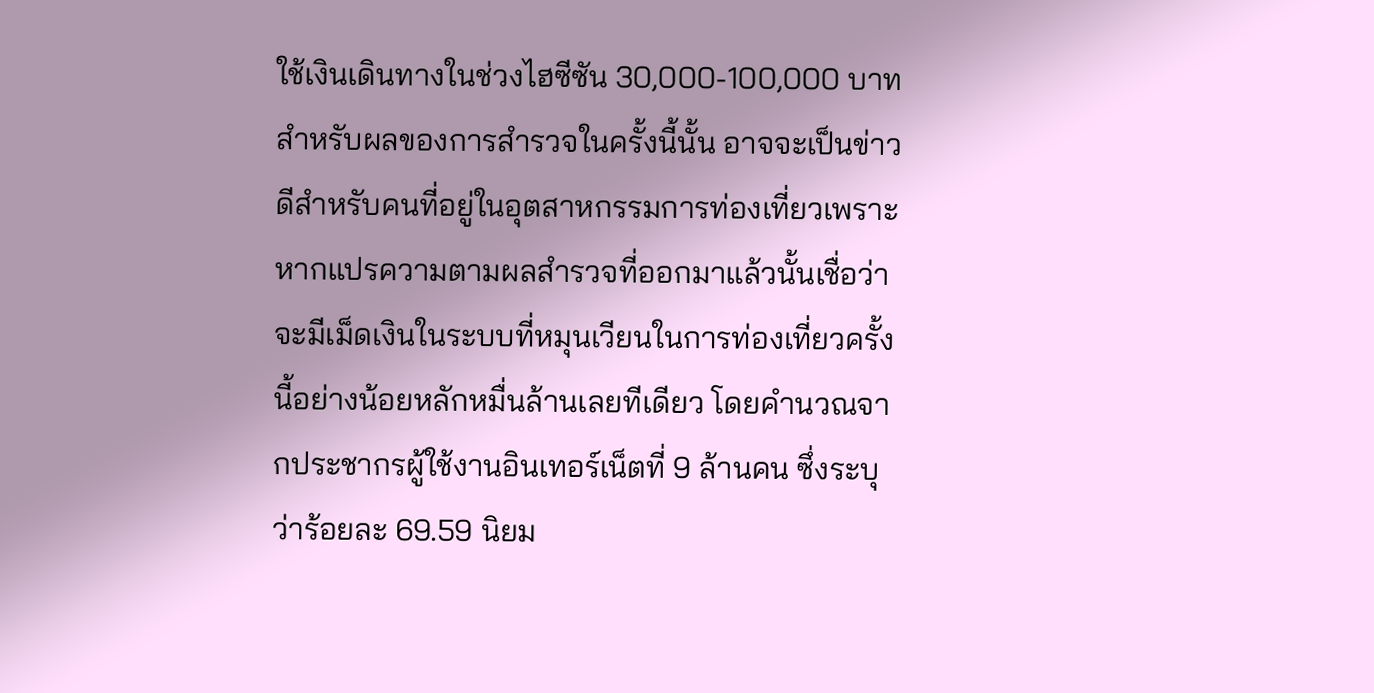ใช้เงินเดินทางในช่วงไฮซีซัน 30,000-100,000 บาท
สำหรับผลของการสำรวจในครั้งนี้นั้น อาจจะเป็นข่าวดีสำหรับคนที่อยู่ในอุตสาหกรรมการท่องเที่ยวเพราะหากแปรความตามผลสำรวจที่ออกมาแล้วนั้นเชื่อว่าจะมีเม็ดเงินในระบบที่หมุนเวียนในการท่องเที่ยวครั้งนี้อย่างน้อยหลักหมื่นล้านเลยทีเดียว โดยคำนวณจากประชากรผู้ใช้งานอินเทอร์เน็ตที่ 9 ล้านคน ซึ่งระบุว่าร้อยละ 69.59 นิยม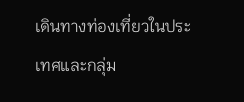เดินทางท่องเที่ยวในประเทศและกลุ่ม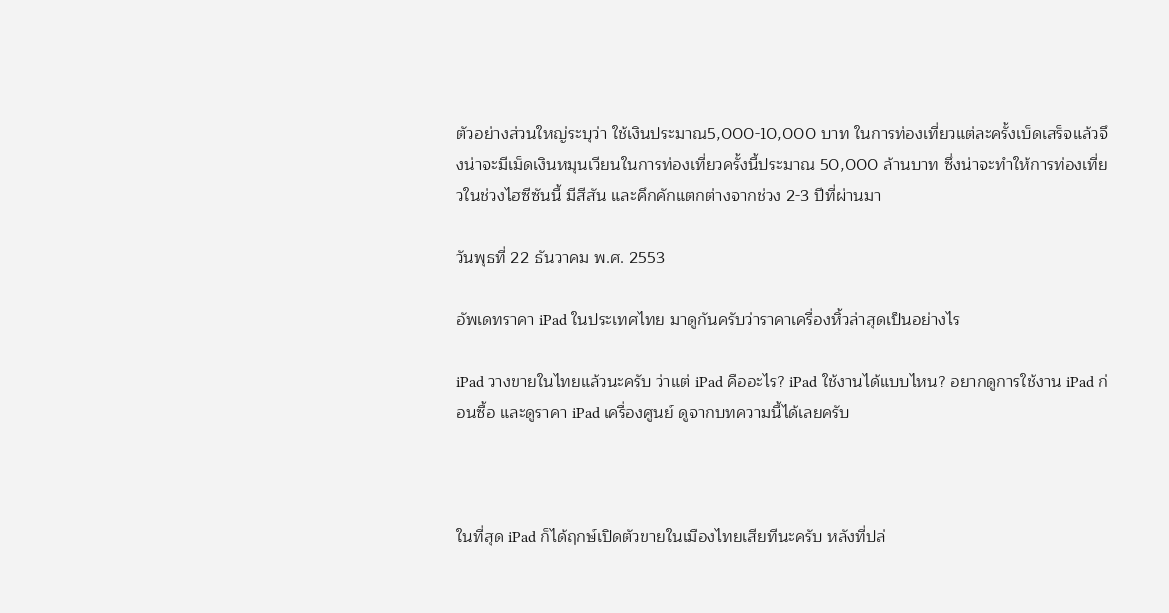ตัวอย่างส่วนใหญ่ระบุว่า ใช้เงินประมาณ5,000-10,000 บาท ในการท่องเที่ยวแต่ละครั้งเบ็ดเสร็จแล้วจึงน่าจะมีเม็ดเงินหมุนเวียนในการท่องเที่ยวครั้งนี้ประมาณ 50,000 ล้านบาท ซึ่งน่าจะทำให้การท่องเที่ยวในช่วงไฮซีซันนี้ มีสีสัน และคึกคักแตกต่างจากช่วง 2-3 ปีที่ผ่านมา

วันพุธที่ 22 ธันวาคม พ.ศ. 2553

อัพเดทราคา iPad ในประเทศไทย มาดูกันครับว่าราคาเครื่องหิ้วล่าสุดเป็นอย่างไร

iPad วางขายในไทยแล้วนะครับ ว่าแต่ iPad คืออะไร? iPad ใช้งานได้แบบไหน? อยากดูการใช้งาน iPad ก่อนซื้อ และดูราคา iPad เครื่องศูนย์ ดูจากบทความนี้ได้เลยครับ



ในที่สุด iPad ก็ได้ฤกษ์เปิดตัวขายในเมืองไทยเสียทีนะครับ หลังที่ปล่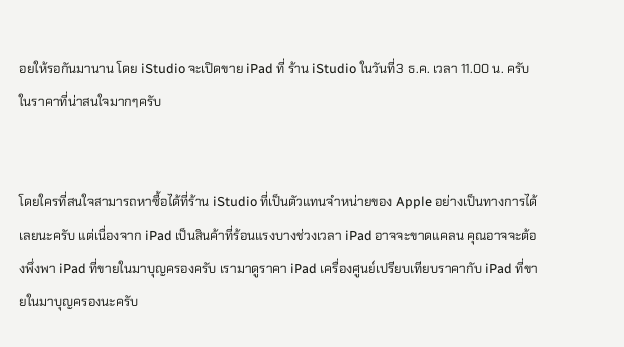อยให้รอกันมานาน โดย iStudio จะเปิดขาย iPad ที่ ร้าน iStudio ในวันที่3 ธ.ค. เวลา 11.00 น. ครับ ในราคาที่น่าสนใจมากๆครับ


โดยใครที่สนใจสามารถหาซื้อได้ที่ร้าน iStudio ที่เป็นตัวแทนจำหน่ายของ Apple อย่างเป็นทางการได้เลยนะครับ แต่เนื่องจาก iPad เป็นสินค้าที่ร้อนแรงบางช่วงเวลา iPad อาจจะขาดแคลน คุณอาจจะต้องพึ่งพา iPad ที่ขายในมาบุญครองครับ เรามาดูราคา iPad เครื่องศูนย์เปรียบเทียบราคากับ iPad ที่ขายในมาบุญครองนะครับ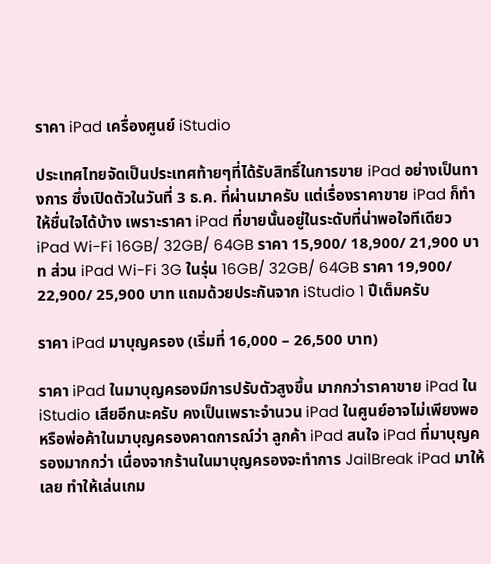ราคา iPad เครื่องศูนย์ iStudio

ประเทศไทยจัดเป็นประเทศท้ายๆที่ได้รับสิทธิ์ในการขาย iPad อย่างเป็นทางการ ซึ่งเปิดตัวในวันที่ 3 ธ.ค. ที่ผ่านมาครับ แต่เรื่องราคาขาย iPad ก็ทำให้ชื่นใจได้บ้าง เพราะราคา iPad ที่ขายนั้นอยู่ในระดับที่น่าพอใจทีเดียว iPad Wi-Fi 16GB/ 32GB/ 64GB ราคา 15,900/ 18,900/ 21,900 บาท ส่วน iPad Wi-Fi 3G ในรุ่น 16GB/ 32GB/ 64GB ราคา 19,900/ 22,900/ 25,900 บาท แถมด้วยประกันจาก iStudio 1 ปีเต็มครับ

ราคา iPad มาบุญครอง (เริ่มที่ 16,000 – 26,500 บาท)

ราคา iPad ในมาบุญครองมีการปรับตัวสูงขึ้น มากกว่าราคาขาย iPad ใน iStudio เสียอีกนะครับ คงเป็นเพราะจำนวน iPad ในศูนย์อาจไม่เพียงพอ หรือพ่อค้าในมาบุญครองคาดการณ์ว่า ลูกค้า iPad สนใจ iPad ที่มาบุญครองมากกว่า เนื่องจากร้านในมาบุญครองจะทำการ JailBreak iPad มาให้เลย ทำให้เล่นเกม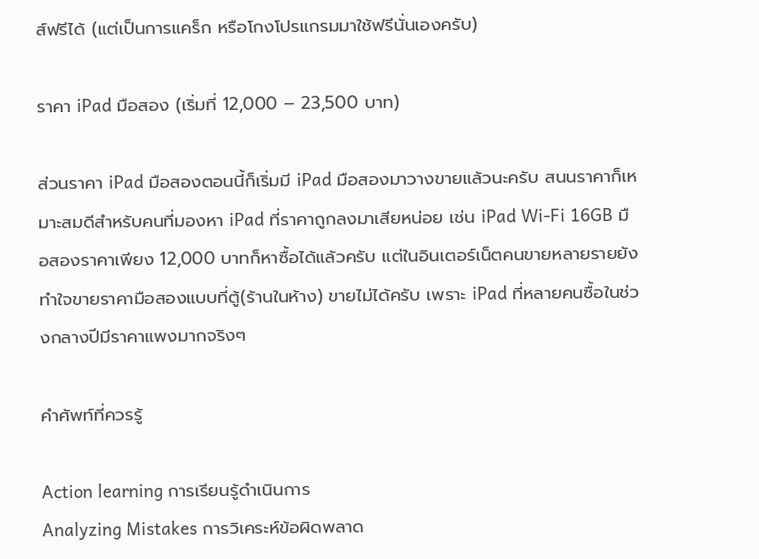ส์ฟรีได้ (แต่เป็นการแคร็ก หรือโกงโปรแกรมมาใช้ฟรีนั่นเองครับ)

ราคา iPad มือสอง (เริ่มที่ 12,000 – 23,500 บาท)

ส่วนราคา iPad มือสองตอนนี้ก็เริ่มมี iPad มือสองมาวางขายแล้วนะครับ สนนราคาก็เหมาะสมดีสำหรับคนที่มองหา iPad ที่ราคาถูกลงมาเสียหน่อย เช่น iPad Wi-Fi 16GB มือสองราคาเพียง 12,000 บาทก็หาซื้อได้แล้วครับ แต่ในอินเตอร์เน็ตคนขายหลายรายยังทำใจขายราคามือสองแบบที่ตู้(ร้านในห้าง) ขายไม่ได้ครับ เพราะ iPad ที่หลายคนซื้อในช่วงกลางปีมีราคาแพงมากจริงๆ

คำศัพท์ที่ควรรู้

Action learning การเรียนรู้ดำเนินการ
Analyzing Mistakes การวิเคระห์ข้อผิดพลาด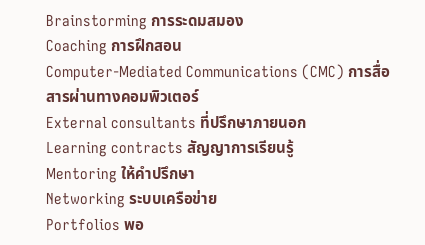Brainstorming การระดมสมอง
Coaching การฝึกสอน
Computer-Mediated Communications (CMC) การสื่อสารผ่านทางคอมพิวเตอร์
External consultants ที่ปรึกษาภายนอก
Learning contracts สัญญาการเรียนรู้
Mentoring ให้คำปรึกษา
Networking ระบบเครือข่าย
Portfolios พอ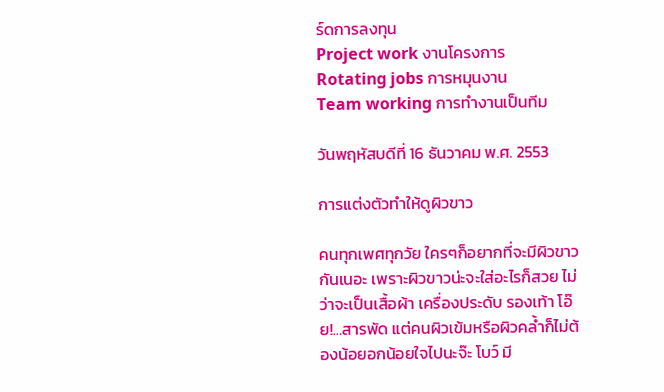ร์ดการลงทุน
Project work งานโครงการ
Rotating jobs การหมุนงาน
Team working การทำงานเป็นทีม

วันพฤหัสบดีที่ 16 ธันวาคม พ.ศ. 2553

การแต่งตัวทำให้ดูผิวขาว

คนทุกเพศทุกวัย ใครๆก็อยากที่จะมีผิวขาวกันเนอะ เพราะผิวขาวน่ะจะใส่อะไรก็สวย ไม่ว่าจะเป็นเสื้อผ้า เครื่องประดับ รองเท้า โอ๊ย!…สารพัด แต่คนผิวเข้มหรือผิวคล้ำก็ไม่ต้องน้อยอกน้อยใจไปนะจ๊ะ โบว์ มี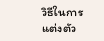วิธีในการแต่งตัว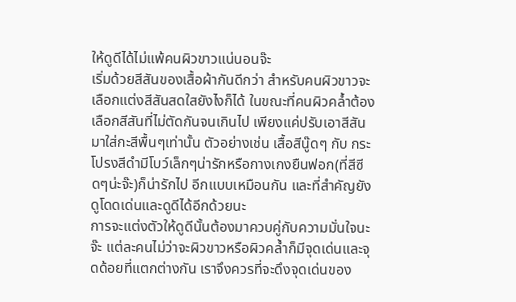ให้ดูดีได้ไม่แพ้คนผิวขาวแน่นอนจ๊ะ
เริ่มด้วยสีสันของเสื้อผ้ากันดีกว่า สำหรับคนผิวขาวจะเลือกแต่งสีสันสดใสยังไงก็ได้ ในขณะที่คนผิวคล้ำต้องเลือกสีสันที่ไม่ตัดกันจนเกินไป เพียงแค่ปรับเอาสีสันมาใส่กะสีพื้นๆเท่านั้น ตัวอย่างเช่น เสื้อสีนู๊ดๆ กับ กระโปรงสีดำมีโบว์เล็กๆน่ารักหรือกางเกงยืนฟอก(ที่สีซีดๆน่ะจ๊ะ)ก็น่ารักไป อีกแบบเหมือนกัน และที่สำคัญยังดูโดดเด่นและดูดีได้อีกด้วยนะ
การจะแต่งตัวให้ดูดีนั้นต้องมาควบคู่กับความมั่นใจนะจ๊ะ แต่ละคนไม่ว่าจะผิวขาวหรือผิวคล้ำก็มีจุดเด่นและจุดด้อยที่แตกต่างกัน เราจึงควรที่จะดึงจุดเด่นของ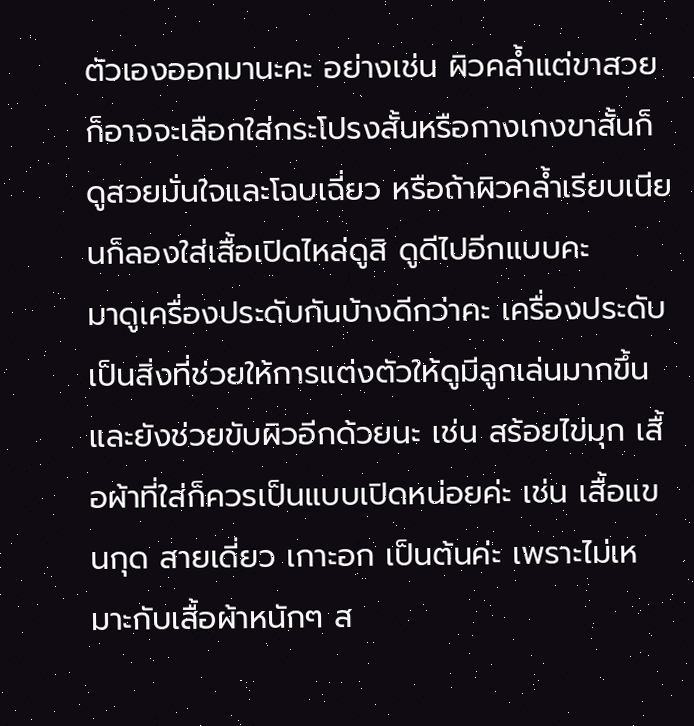ตัวเองออกมานะคะ อย่างเช่น ผิวคล้ำแต่ขาสวย ก็อาจจะเลือกใส่กระโปรงสั้นหรือกางเกงขาสั้นก็ดูสวยมั่นใจและโฉบเฉี่ยว หรือถ้าผิวคล้ำเรียบเนียนก็ลองใส่เสื้อเปิดไหล่ดูสิ ดูดีไปอีกแบบคะ
มาดูเครื่องประดับกันบ้างดีกว่าคะ เครื่องประดับเป็นสิ่งที่ช่วยให้การแต่งตัวให้ดูมีลูกเล่นมากขึ้น และยังช่วยขับผิวอีกด้วยนะ เช่น สร้อยไข่มุก เสื้อผ้าที่ใส่ก็ควรเป็นแบบเปิดหน่อยค่ะ เช่น เสื้อแขนกุด สายเดี่ยว เกาะอก เป็นต้นค่ะ เพราะไม่เหมาะกับเสื้อผ้าหนักๆ ส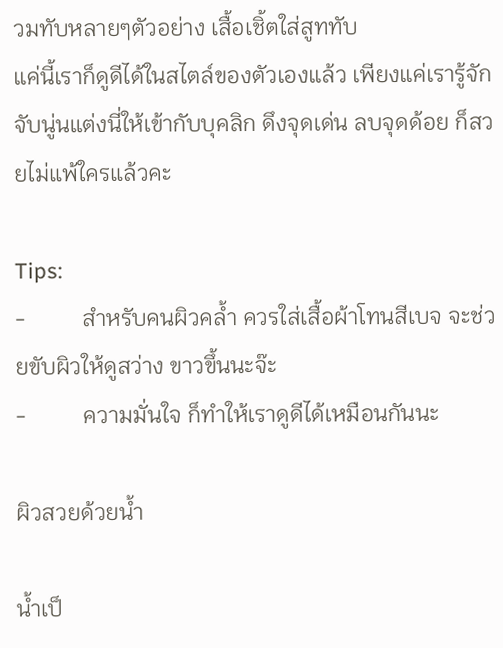วมทับหลายๆตัวอย่าง เสื้อเชิ้ตใส่สูททับ
แค่นี้เราก็ดูดีได้ในสไตล์ของตัวเองแล้ว เพียงแค่เรารู้จักจับนู่นแต่งนี่ให้เข้ากับบุคลิก ดึงจุดเด่น ลบจุดด้อย ก็สวยไม่แพ้ใครแล้วคะ

Tips:
-          สำหรับคนผิวคล้ำ ควรใส่เสื้อผ้าโทนสีเบจ จะช่วยขับผิวให้ดูสว่าง ขาวขึ้นนะจ๊ะ
-          ความมั่นใจ ก็ทำให้เราดูดีได้เหมือนกันนะ

ผิวสวยด้วยน้ำ

น้ำเป็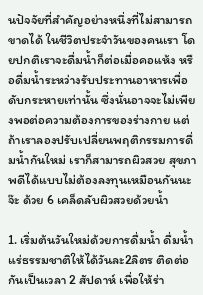นปัจจัยที่สำคัญอย่างหนึ่งที่ไม่สามารถขาดได้ ในชีวิตประจำวันของคนเรา โดยปกติเราจะดื่มน้ำก็ต่อเมื่อคอแห้ง หรือดื่มน้ำระหว่างรับประทานอาหารเพื่อดับกระหายเท่านั้น ซึ่งนั่นอาจจะไม่เพียงพอต่อความต้องการของร่างกาย แต่ถ้าเราลองปรับเปลี่ยนพฤติกรรมการดื่มน้ำกันใหม่ เราก็สามารถผิวสวย สุขภาพดีได้แบบไม่ต้องลงทุนเหมือนกันนะจ๊ะ ด้วย 6 เคล็ดลับผิวสวยด้วยน้ำ

1. เริ่มต้นวันใหม่ด้วยการดื่มน้ำ ดื่มน้ำแร่ธรรมชาติให้ได้วันละ2ลิตร ติดต่อกันเป็นเวลา 2 สัปดาห์ เพื่อให้ร่า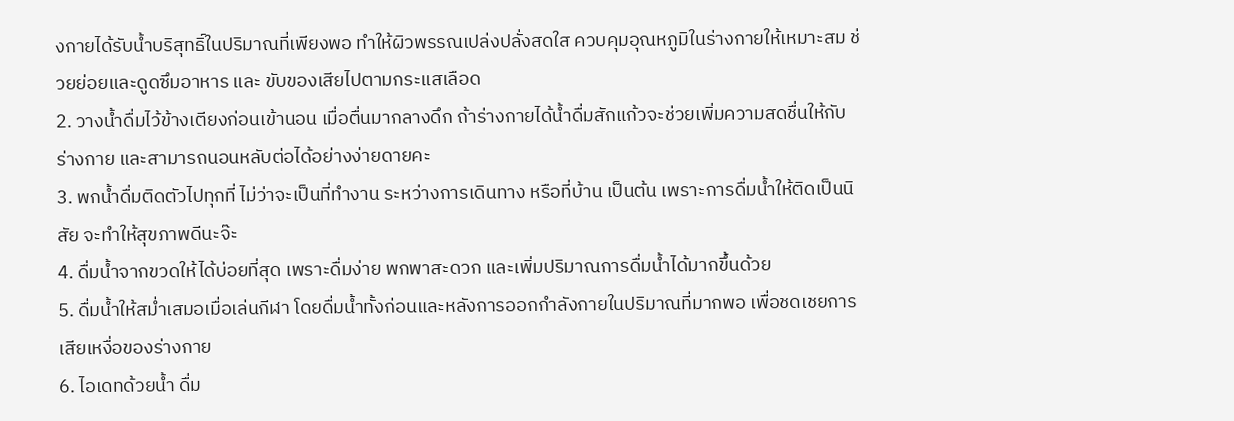งกายได้รับน้ำบริสุทธิ์ในปริมาณที่เพียงพอ ทำให้ผิวพรรณเปล่งปลั่งสดใส ควบคุมอุณหภูมิในร่างกายให้เหมาะสม ช่วยย่อยและดูดซึมอาหาร และ ขับของเสียไปตามกระแสเลือด
2. วางน้ำดื่มไว้ข้างเตียงก่อนเข้านอน เมื่อตื่นมากลางดึก ถ้าร่างกายได้น้ำดื่มสักแก้วจะช่วยเพิ่มความสดชื่นให้กับร่างกาย และสามารถนอนหลับต่อได้อย่างง่ายดายคะ
3. พกน้ำดื่มติดตัวไปทุกที่ ไม่ว่าจะเป็นที่ทำงาน ระหว่างการเดินทาง หรือที่บ้าน เป็นต้น เพราะการดื่มน้ำให้ติดเป็นนิสัย จะทำให้สุขภาพดีนะจ๊ะ
4. ดื่มน้ำจากขวดให้ได้บ่อยที่สุด เพราะดื่มง่าย พกพาสะดวก และเพิ่มปริมาณการดื่มน้ำได้มากขึ้นด้วย
5. ดื่มน้ำให้สม่ำเสมอเมื่อเล่นกีฬา โดยดื่มน้ำทั้งก่อนและหลังการออกกำลังกายในปริมาณที่มากพอ เพื่อชดเชยการเสียเหงื่อของร่างกาย
6. ไอเดทด้วยน้ำ ดื่ม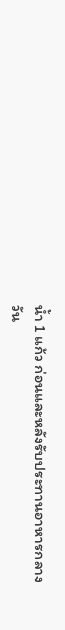น้ำ 1 แก้ว ก่อนและหลังรับประทานอาหารกลางวัน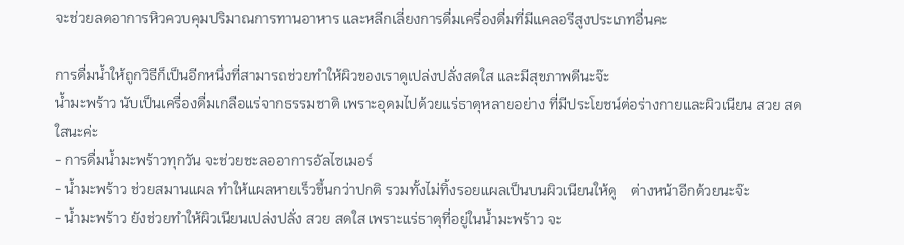จะช่วยลดอาการหิวควบคุมปริมาณการทานอาหาร และหลีกเลี่ยงการดื่มเครื่องดื่มที่มีแคลอรีสูงประเภทอื่นคะ

การดื่มน้ำให้ถูกวิธีก็เป็นอีกหนึ่งที่สามารถช่วยทำให้ผิวของเราดูเปล่งปลั่งสดใส และมีสุขภาพดีนะจ๊ะ
น้ำมะพร้าว นับเป็นเครื่องดื่มเกลือแร่จากธรรมชาติ เพราะอุดมไปด้วยแร่ธาตุหลายอย่าง ที่มีประโยชน์ต่อร่างกายและผิวเนียน สวย สดใสนะค่ะ
- การดื่มน้ำมะพร้าวทุกวัน จะช่วยชะลออาการอัลไซเมอร์
- น้ำมะพร้าว ช่วยสมานแผล ทำให้แผลหายเร็วขึ้นกว่าปกติ รวมทั้งไม่ทิ้งรอยแผลเป็นบนผิวเนียนให้ดู    ต่างหน้าอีกด้วยนะจ๊ะ
- น้ำมะพร้าว ยังช่วยทำให้ผิวเนียนเปล่งปลั่ง สวย สดใส เพราะแร่ธาตุที่อยู่ในน้ำมะพร้าว จะ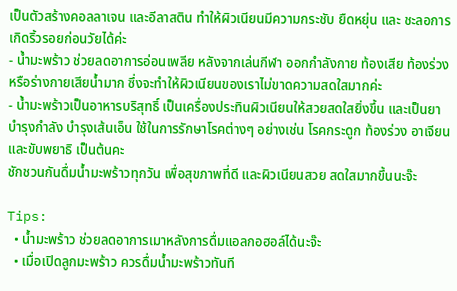เป็นตัวสร้างคอลลาเจน และอีลาสติน ทำให้ผิวเนียนมีความกระชับ ยืดหยุ่น และ ชะลอการเกิดริ้วรอยก่อนวัยได้ค่ะ
- น้ำมะพร้าว ช่วยลดอาการอ่อนเพลีย หลังจากเล่นกีฬา ออกกำลังกาย ท้องเสีย ท้องร่วง หรือร่างกายเสียน้ำมาก ซึ่งจะทำให้ผิวเนียนของเราไม่ขาดความสดใสมากค่ะ
- น้ำมะพร้าวเป็นอาหารบริสุทธิ์ เป็นเครื่องประทินผิวเนียนให้สวยสดใสยิ่งขึ้น และเป็นยาบำรุงกำลัง บำรุงเส้นเอ็น ใช้ในการรักษาโรคต่างๆ อย่างเช่น โรคกระดูก ท้องร่วง อาเจียน และขับพยาธิ เป็นต้นคะ
ชักชวนกันดื่มน้ำมะพร้าวทุกวัน เพื่อสุขภาพที่ดี และผิวเนียนสวย สดใสมากขึ้นนะจ๊ะ

Tips:
  • น้ำมะพร้าว ช่วยลดอาการเมาหลังการดื่มแอลกอฮอล์ได้นะจ๊ะ
  • เมื่อเปิดลูกมะพร้าว ควรดื่มน้ำมะพร้าวทันที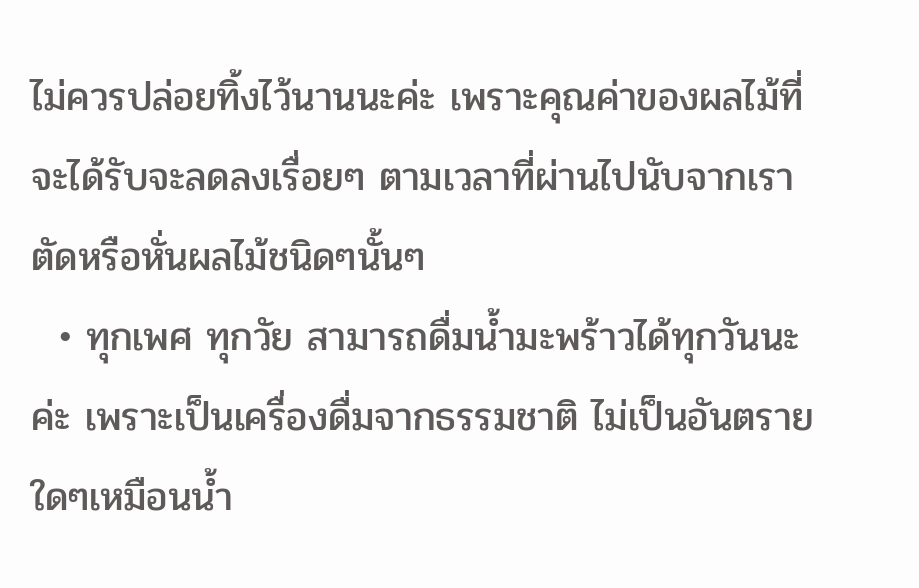ไม่ควรปล่อยทิ้งไว้นานนะค่ะ เพราะคุณค่าของผลไม้ที่จะได้รับจะลดลงเรื่อยๆ ตามเวลาที่ผ่านไปนับจากเราตัดหรือหั่นผลไม้ชนิดๆนั้นๆ
  • ทุกเพศ ทุกวัย สามารถดื่มน้ำมะพร้าวได้ทุกวันนะค่ะ เพราะเป็นเครื่องดื่มจากธรรมชาติ ไม่เป็นอันตรายใดๆเหมือนน้ำ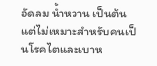อัดลม น้ำหวาน เป็นต้น แต่ไม่เหมาะสำหรับคนเป็นโรคไตและเบาห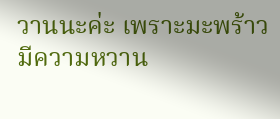วานนะค่ะ เพราะมะพร้าวมีความหวาน